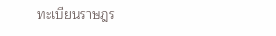ทะเบียนราษฎร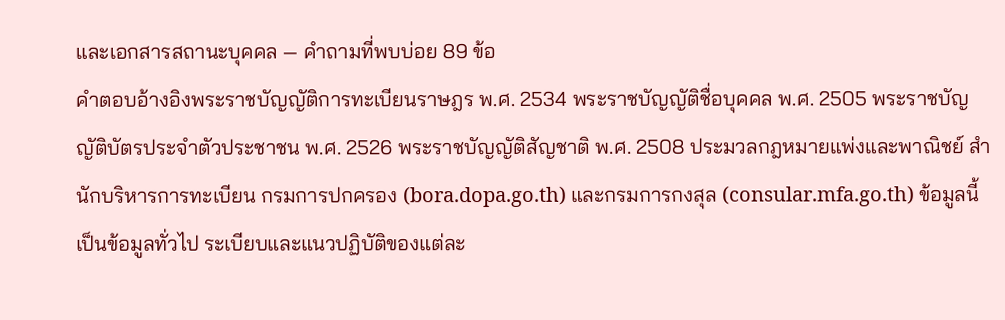และเอกสารสถานะบุคคล — คำถามที่พบบ่อย 89 ข้อ
คำตอบอ้างอิงพระราชบัญญัติการทะเบียนราษฎร พ.ศ. 2534 พระราชบัญญัติชื่อบุคคล พ.ศ. 2505 พระราชบัญญัติบัตรประจำตัวประชาชน พ.ศ. 2526 พระราชบัญญัติสัญชาติ พ.ศ. 2508 ประมวลกฎหมายแพ่งและพาณิชย์ สำนักบริหารการทะเบียน กรมการปกครอง (bora.dopa.go.th) และกรมการกงสุล (consular.mfa.go.th) ข้อมูลนี้เป็นข้อมูลทั่วไป ระเบียบและแนวปฏิบัติของแต่ละ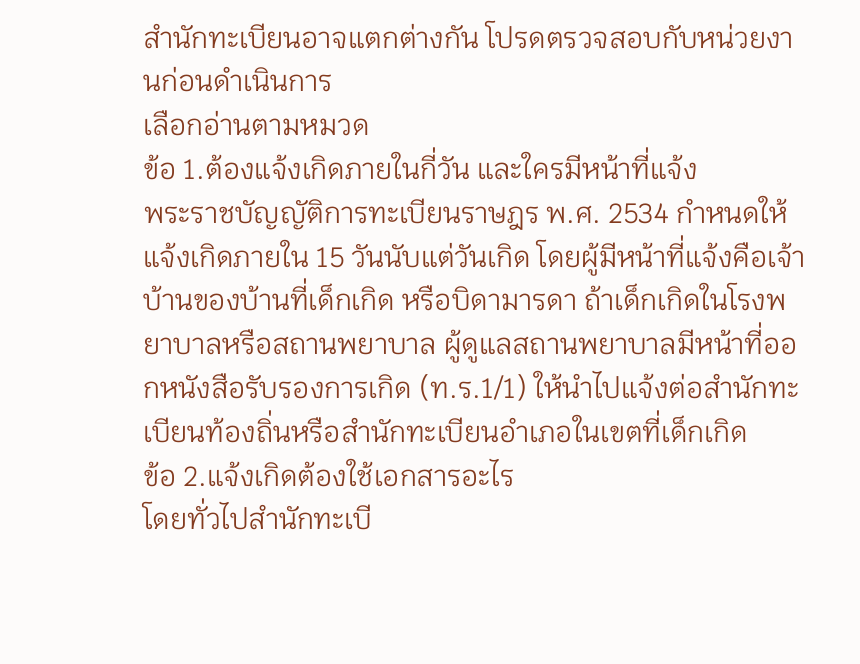สำนักทะเบียนอาจแตกต่างกัน โปรดตรวจสอบกับหน่วยงานก่อนดำเนินการ
เลือกอ่านตามหมวด
ข้อ 1.ต้องแจ้งเกิดภายในกี่วัน และใครมีหน้าที่แจ้ง
พระราชบัญญัติการทะเบียนราษฎร พ.ศ. 2534 กำหนดให้แจ้งเกิดภายใน 15 วันนับแต่วันเกิด โดยผู้มีหน้าที่แจ้งคือเจ้าบ้านของบ้านที่เด็กเกิด หรือบิดามารดา ถ้าเด็กเกิดในโรงพยาบาลหรือสถานพยาบาล ผู้ดูแลสถานพยาบาลมีหน้าที่ออกหนังสือรับรองการเกิด (ท.ร.1/1) ให้นำไปแจ้งต่อสำนักทะเบียนท้องถิ่นหรือสำนักทะเบียนอำเภอในเขตที่เด็กเกิด
ข้อ 2.แจ้งเกิดต้องใช้เอกสารอะไร
โดยทั่วไปสำนักทะเบี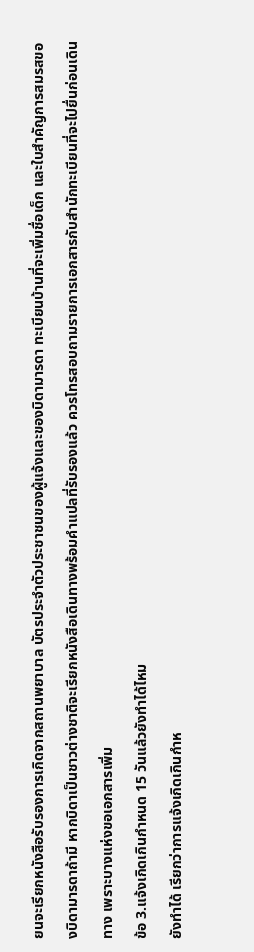ยนจะเรียกหนังสือรับรองการเกิดจากสถานพยาบาล บัตรประจำตัวประชาชนของผู้แจ้งและของบิดามารดา ทะเบียนบ้านที่จะเพิ่มชื่อเด็ก และใบสำคัญการสมรสของบิดามารดาถ้ามี หากบิดาเป็นชาวต่างชาติจะเรียกหนังสือเดินทางพร้อมคำแปลที่รับรองแล้ว ควรโทรสอบถามรายการเอกสารกับสำนักทะเบียนที่จะไปยื่นก่อนเดินทาง เพราะบางแห่งขอเอกสารเพิ่ม
ข้อ 3.แจ้งเกิดเกินกำหนด 15 วันแล้วยังทำได้ไหม
ยังทำได้ เรียกว่าการแจ้งเกิดเกินกำห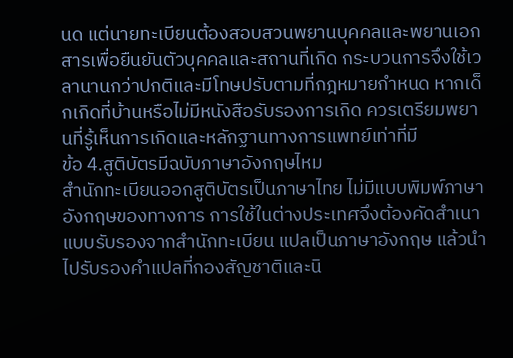นด แต่นายทะเบียนต้องสอบสวนพยานบุคคลและพยานเอกสารเพื่อยืนยันตัวบุคคลและสถานที่เกิด กระบวนการจึงใช้เวลานานกว่าปกติและมีโทษปรับตามที่กฎหมายกำหนด หากเด็กเกิดที่บ้านหรือไม่มีหนังสือรับรองการเกิด ควรเตรียมพยานที่รู้เห็นการเกิดและหลักฐานทางการแพทย์เท่าที่มี
ข้อ 4.สูติบัตรมีฉบับภาษาอังกฤษไหม
สำนักทะเบียนออกสูติบัตรเป็นภาษาไทย ไม่มีแบบพิมพ์ภาษาอังกฤษของทางการ การใช้ในต่างประเทศจึงต้องคัดสำเนาแบบรับรองจากสำนักทะเบียน แปลเป็นภาษาอังกฤษ แล้วนำไปรับรองคำแปลที่กองสัญชาติและนิ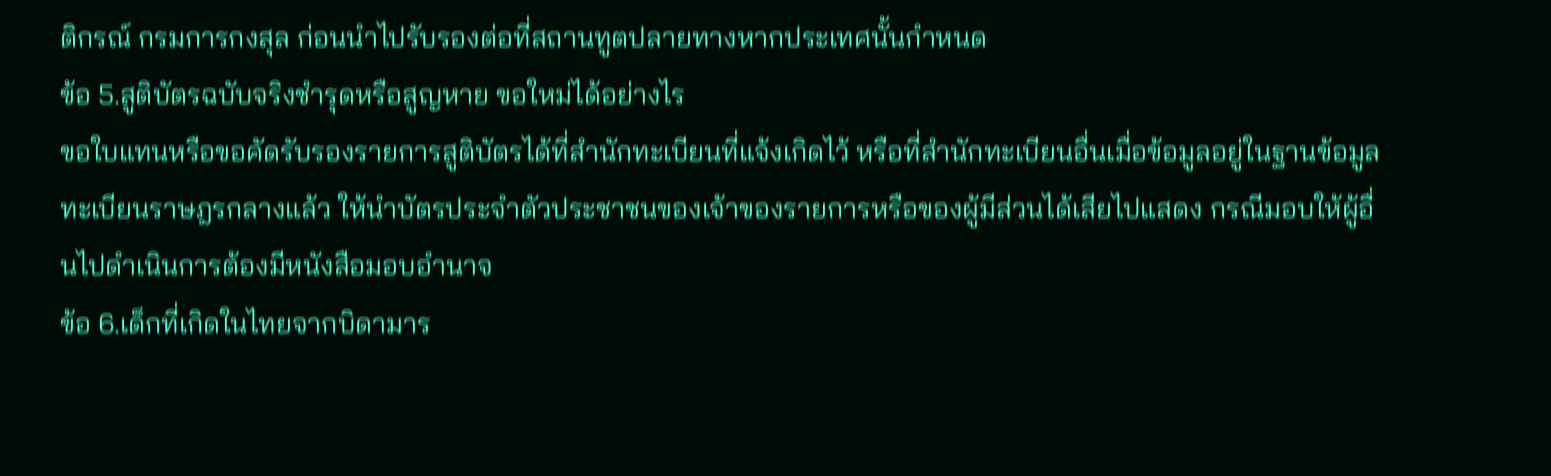ติกรณ์ กรมการกงสุล ก่อนนำไปรับรองต่อที่สถานทูตปลายทางหากประเทศนั้นกำหนด
ข้อ 5.สูติบัตรฉบับจริงชำรุดหรือสูญหาย ขอใหม่ได้อย่างไร
ขอใบแทนหรือขอคัดรับรองรายการสูติบัตรได้ที่สำนักทะเบียนที่แจ้งเกิดไว้ หรือที่สำนักทะเบียนอื่นเมื่อข้อมูลอยู่ในฐานข้อมูลทะเบียนราษฎรกลางแล้ว ให้นำบัตรประจำตัวประชาชนของเจ้าของรายการหรือของผู้มีส่วนได้เสียไปแสดง กรณีมอบให้ผู้อื่นไปดำเนินการต้องมีหนังสือมอบอำนาจ
ข้อ 6.เด็กที่เกิดในไทยจากบิดามาร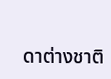ดาต่างชาติ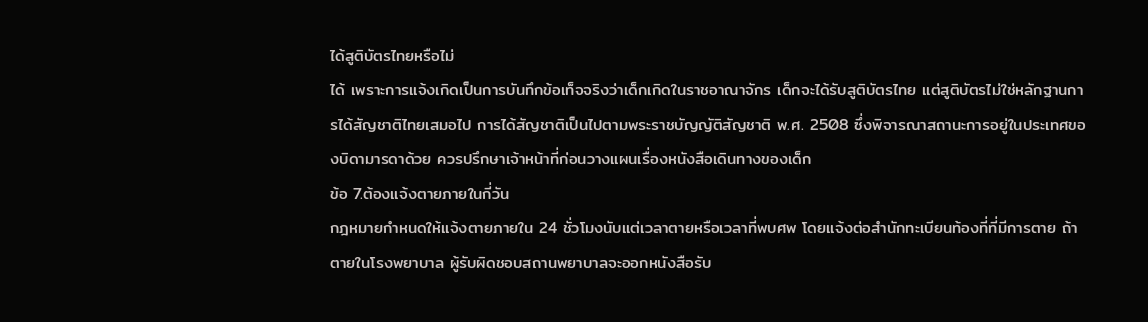ได้สูติบัตรไทยหรือไม่
ได้ เพราะการแจ้งเกิดเป็นการบันทึกข้อเท็จจริงว่าเด็กเกิดในราชอาณาจักร เด็กจะได้รับสูติบัตรไทย แต่สูติบัตรไม่ใช่หลักฐานการได้สัญชาติไทยเสมอไป การได้สัญชาติเป็นไปตามพระราชบัญญัติสัญชาติ พ.ศ. 2508 ซึ่งพิจารณาสถานะการอยู่ในประเทศของบิดามารดาด้วย ควรปรึกษาเจ้าหน้าที่ก่อนวางแผนเรื่องหนังสือเดินทางของเด็ก
ข้อ 7.ต้องแจ้งตายภายในกี่วัน
กฎหมายกำหนดให้แจ้งตายภายใน 24 ชั่วโมงนับแต่เวลาตายหรือเวลาที่พบศพ โดยแจ้งต่อสำนักทะเบียนท้องที่ที่มีการตาย ถ้าตายในโรงพยาบาล ผู้รับผิดชอบสถานพยาบาลจะออกหนังสือรับ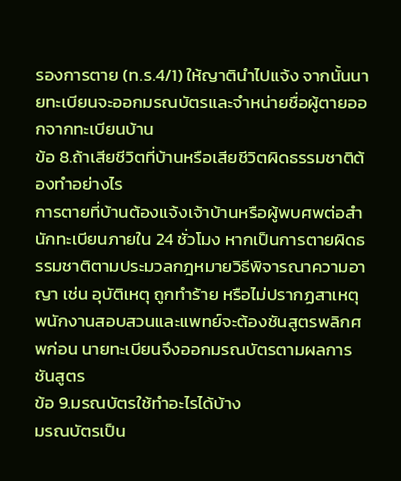รองการตาย (ท.ร.4/1) ให้ญาตินำไปแจ้ง จากนั้นนายทะเบียนจะออกมรณบัตรและจำหน่ายชื่อผู้ตายออกจากทะเบียนบ้าน
ข้อ 8.ถ้าเสียชีวิตที่บ้านหรือเสียชีวิตผิดธรรมชาติต้องทำอย่างไร
การตายที่บ้านต้องแจ้งเจ้าบ้านหรือผู้พบศพต่อสำนักทะเบียนภายใน 24 ชั่วโมง หากเป็นการตายผิดธรรมชาติตามประมวลกฎหมายวิธีพิจารณาความอาญา เช่น อุบัติเหตุ ถูกทำร้าย หรือไม่ปรากฏสาเหตุ พนักงานสอบสวนและแพทย์จะต้องชันสูตรพลิกศพก่อน นายทะเบียนจึงออกมรณบัตรตามผลการชันสูตร
ข้อ 9.มรณบัตรใช้ทำอะไรได้บ้าง
มรณบัตรเป็น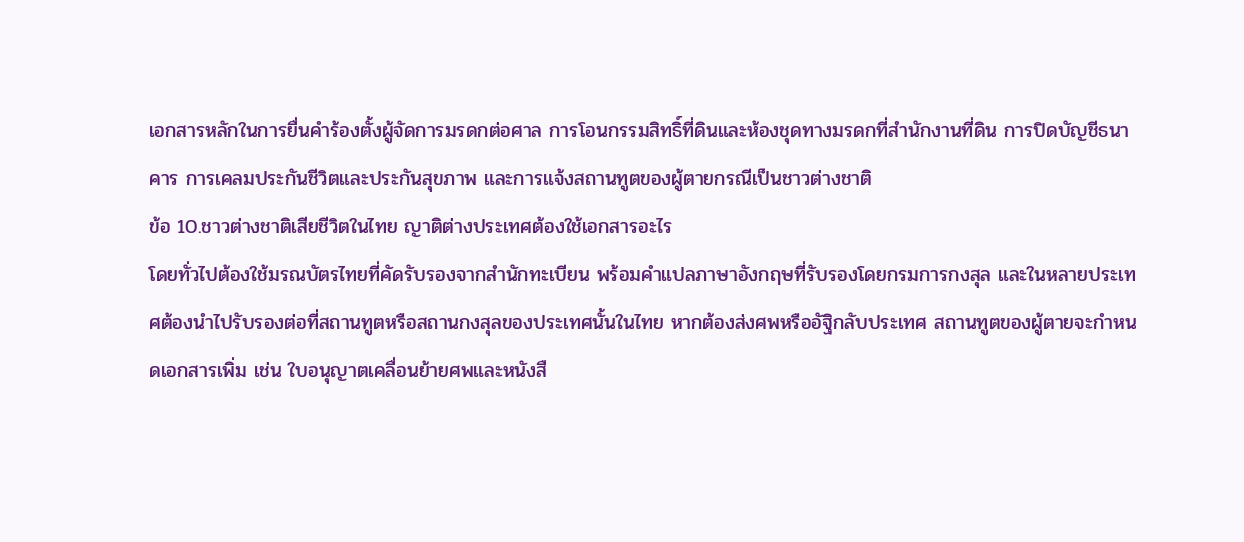เอกสารหลักในการยื่นคำร้องตั้งผู้จัดการมรดกต่อศาล การโอนกรรมสิทธิ์ที่ดินและห้องชุดทางมรดกที่สำนักงานที่ดิน การปิดบัญชีธนาคาร การเคลมประกันชีวิตและประกันสุขภาพ และการแจ้งสถานทูตของผู้ตายกรณีเป็นชาวต่างชาติ
ข้อ 10.ชาวต่างชาติเสียชีวิตในไทย ญาติต่างประเทศต้องใช้เอกสารอะไร
โดยทั่วไปต้องใช้มรณบัตรไทยที่คัดรับรองจากสำนักทะเบียน พร้อมคำแปลภาษาอังกฤษที่รับรองโดยกรมการกงสุล และในหลายประเทศต้องนำไปรับรองต่อที่สถานทูตหรือสถานกงสุลของประเทศนั้นในไทย หากต้องส่งศพหรืออัฐิกลับประเทศ สถานทูตของผู้ตายจะกำหนดเอกสารเพิ่ม เช่น ใบอนุญาตเคลื่อนย้ายศพและหนังสื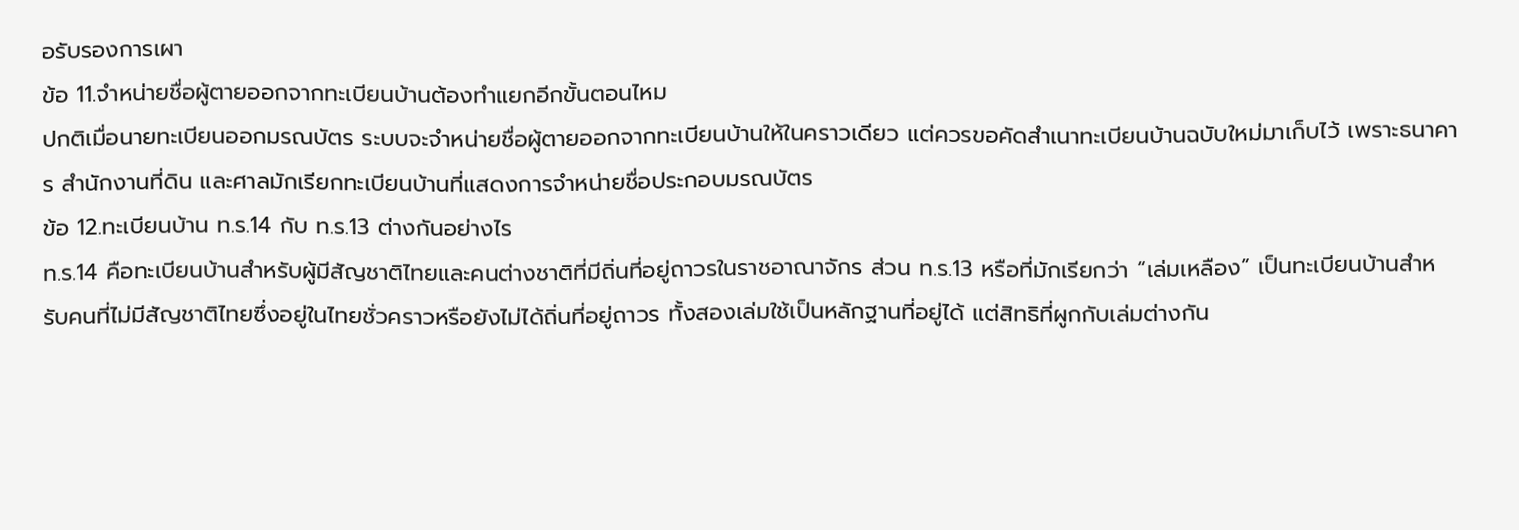อรับรองการเผา
ข้อ 11.จำหน่ายชื่อผู้ตายออกจากทะเบียนบ้านต้องทำแยกอีกขั้นตอนไหม
ปกติเมื่อนายทะเบียนออกมรณบัตร ระบบจะจำหน่ายชื่อผู้ตายออกจากทะเบียนบ้านให้ในคราวเดียว แต่ควรขอคัดสำเนาทะเบียนบ้านฉบับใหม่มาเก็บไว้ เพราะธนาคาร สำนักงานที่ดิน และศาลมักเรียกทะเบียนบ้านที่แสดงการจำหน่ายชื่อประกอบมรณบัตร
ข้อ 12.ทะเบียนบ้าน ท.ร.14 กับ ท.ร.13 ต่างกันอย่างไร
ท.ร.14 คือทะเบียนบ้านสำหรับผู้มีสัญชาติไทยและคนต่างชาติที่มีถิ่นที่อยู่ถาวรในราชอาณาจักร ส่วน ท.ร.13 หรือที่มักเรียกว่า “เล่มเหลือง” เป็นทะเบียนบ้านสำหรับคนที่ไม่มีสัญชาติไทยซึ่งอยู่ในไทยชั่วคราวหรือยังไม่ได้ถิ่นที่อยู่ถาวร ทั้งสองเล่มใช้เป็นหลักฐานที่อยู่ได้ แต่สิทธิที่ผูกกับเล่มต่างกัน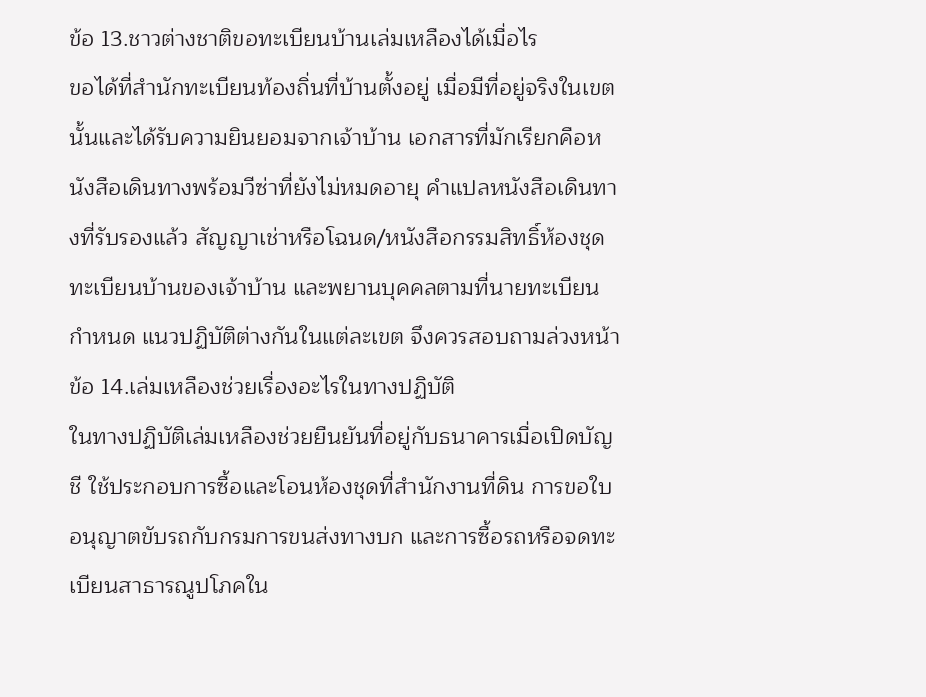ข้อ 13.ชาวต่างชาติขอทะเบียนบ้านเล่มเหลืองได้เมื่อไร
ขอได้ที่สำนักทะเบียนท้องถิ่นที่บ้านตั้งอยู่ เมื่อมีที่อยู่จริงในเขตนั้นและได้รับความยินยอมจากเจ้าบ้าน เอกสารที่มักเรียกคือหนังสือเดินทางพร้อมวีซ่าที่ยังไม่หมดอายุ คำแปลหนังสือเดินทางที่รับรองแล้ว สัญญาเช่าหรือโฉนด/หนังสือกรรมสิทธิ์ห้องชุด ทะเบียนบ้านของเจ้าบ้าน และพยานบุคคลตามที่นายทะเบียนกำหนด แนวปฏิบัติต่างกันในแต่ละเขต จึงควรสอบถามล่วงหน้า
ข้อ 14.เล่มเหลืองช่วยเรื่องอะไรในทางปฏิบัติ
ในทางปฏิบัติเล่มเหลืองช่วยยืนยันที่อยู่กับธนาคารเมื่อเปิดบัญชี ใช้ประกอบการซื้อและโอนห้องชุดที่สำนักงานที่ดิน การขอใบอนุญาตขับรถกับกรมการขนส่งทางบก และการซื้อรถหรือจดทะเบียนสาธารณูปโภคใน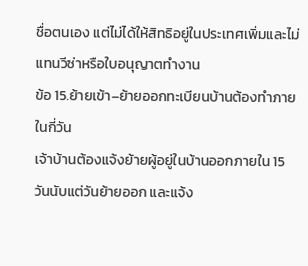ชื่อตนเอง แต่ไม่ได้ให้สิทธิอยู่ในประเทศเพิ่มและไม่แทนวีซ่าหรือใบอนุญาตทำงาน
ข้อ 15.ย้ายเข้า–ย้ายออกทะเบียนบ้านต้องทำภายในกี่วัน
เจ้าบ้านต้องแจ้งย้ายผู้อยู่ในบ้านออกภายใน 15 วันนับแต่วันย้ายออก และแจ้ง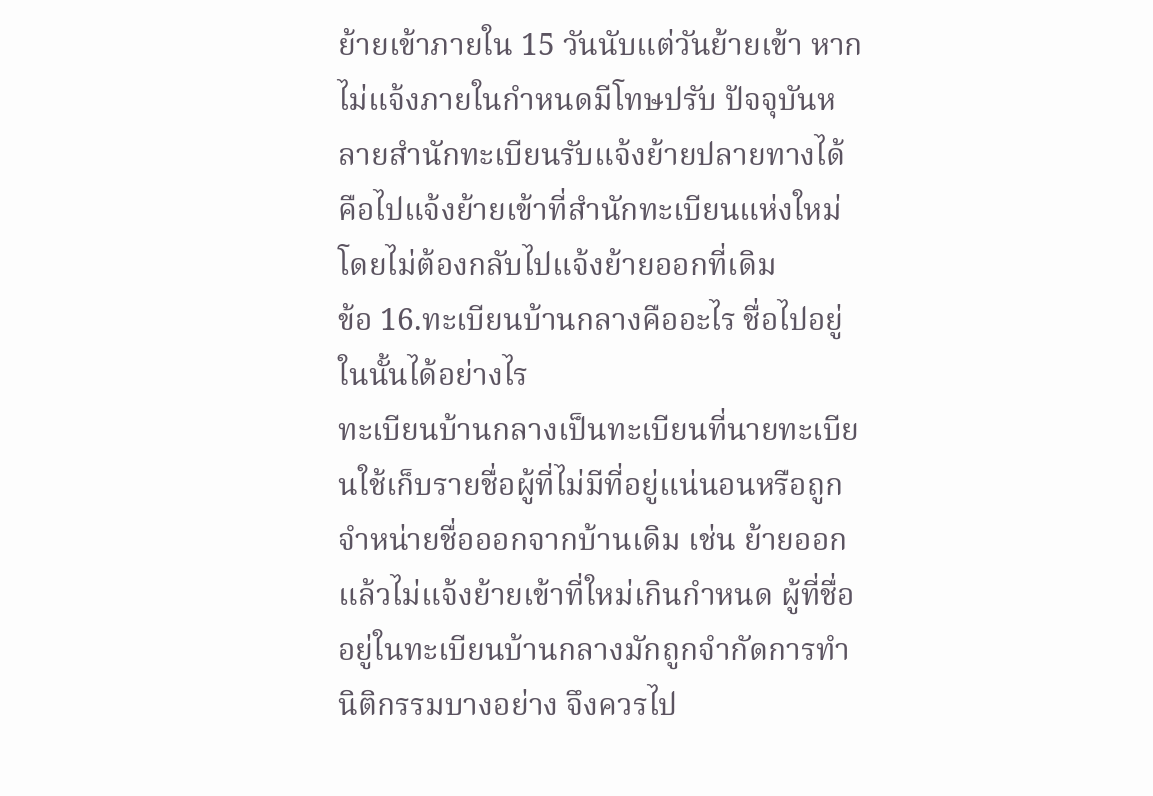ย้ายเข้าภายใน 15 วันนับแต่วันย้ายเข้า หากไม่แจ้งภายในกำหนดมีโทษปรับ ปัจจุบันหลายสำนักทะเบียนรับแจ้งย้ายปลายทางได้ คือไปแจ้งย้ายเข้าที่สำนักทะเบียนแห่งใหม่โดยไม่ต้องกลับไปแจ้งย้ายออกที่เดิม
ข้อ 16.ทะเบียนบ้านกลางคืออะไร ชื่อไปอยู่ในนั้นได้อย่างไร
ทะเบียนบ้านกลางเป็นทะเบียนที่นายทะเบียนใช้เก็บรายชื่อผู้ที่ไม่มีที่อยู่แน่นอนหรือถูกจำหน่ายชื่อออกจากบ้านเดิม เช่น ย้ายออกแล้วไม่แจ้งย้ายเข้าที่ใหม่เกินกำหนด ผู้ที่ชื่ออยู่ในทะเบียนบ้านกลางมักถูกจำกัดการทำนิติกรรมบางอย่าง จึงควรไป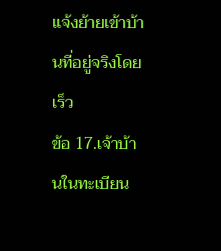แจ้งย้ายเข้าบ้านที่อยู่จริงโดยเร็ว
ข้อ 17.เจ้าบ้านในทะเบียน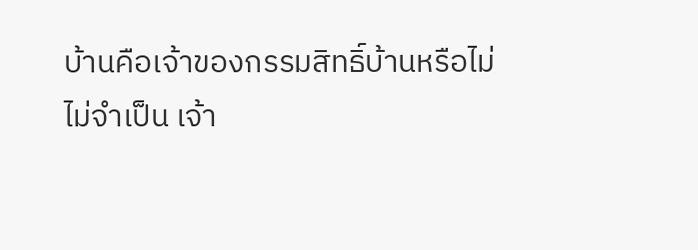บ้านคือเจ้าของกรรมสิทธิ์บ้านหรือไม่
ไม่จำเป็น เจ้า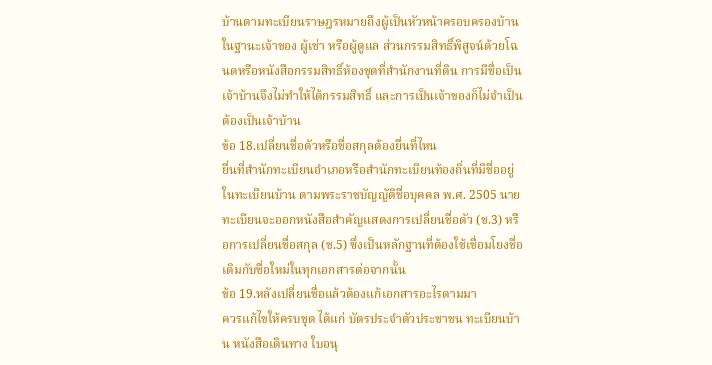บ้านตามทะเบียนราษฎรหมายถึงผู้เป็นหัวหน้าครอบครองบ้านในฐานะเจ้าของ ผู้เช่า หรือผู้ดูแล ส่วนกรรมสิทธิ์พิสูจน์ด้วยโฉนดหรือหนังสือกรรมสิทธิ์ห้องชุดที่สำนักงานที่ดิน การมีชื่อเป็นเจ้าบ้านจึงไม่ทำให้ได้กรรมสิทธิ์ และการเป็นเจ้าของก็ไม่จำเป็นต้องเป็นเจ้าบ้าน
ข้อ 18.เปลี่ยนชื่อตัวหรือชื่อสกุลต้องยื่นที่ไหน
ยื่นที่สำนักทะเบียนอำเภอหรือสำนักทะเบียนท้องถิ่นที่มีชื่ออยู่ในทะเบียนบ้าน ตามพระราชบัญญัติชื่อบุคคล พ.ศ. 2505 นายทะเบียนจะออกหนังสือสำคัญแสดงการเปลี่ยนชื่อตัว (ช.3) หรือการเปลี่ยนชื่อสกุล (ช.5) ซึ่งเป็นหลักฐานที่ต้องใช้เชื่อมโยงชื่อเดิมกับชื่อใหม่ในทุกเอกสารต่อจากนั้น
ข้อ 19.หลังเปลี่ยนชื่อแล้วต้องแก้เอกสารอะไรตามมา
ควรแก้ไขให้ครบชุด ได้แก่ บัตรประจำตัวประชาชน ทะเบียนบ้าน หนังสือเดินทาง ใบอนุ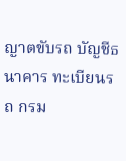ญาตขับรถ บัญชีธนาคาร ทะเบียนรถ กรม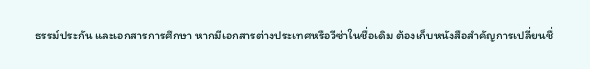ธรรม์ประกัน และเอกสารการศึกษา หากมีเอกสารต่างประเทศหรือวีซ่าในชื่อเดิม ต้องเก็บหนังสือสำคัญการเปลี่ยนชื่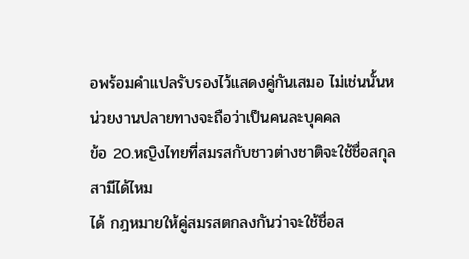อพร้อมคำแปลรับรองไว้แสดงคู่กันเสมอ ไม่เช่นนั้นหน่วยงานปลายทางจะถือว่าเป็นคนละบุคคล
ข้อ 20.หญิงไทยที่สมรสกับชาวต่างชาติจะใช้ชื่อสกุลสามีได้ไหม
ได้ กฎหมายให้คู่สมรสตกลงกันว่าจะใช้ชื่อส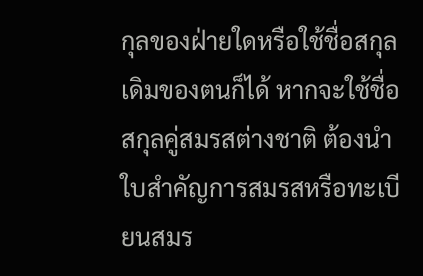กุลของฝ่ายใดหรือใช้ชื่อสกุลเดิมของตนก็ได้ หากจะใช้ชื่อสกุลคู่สมรสต่างชาติ ต้องนำใบสำคัญการสมรสหรือทะเบียนสมร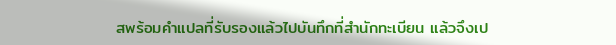สพร้อมคำแปลที่รับรองแล้วไปบันทึกที่สำนักทะเบียน แล้วจึงเป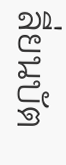ลี่ยนบัต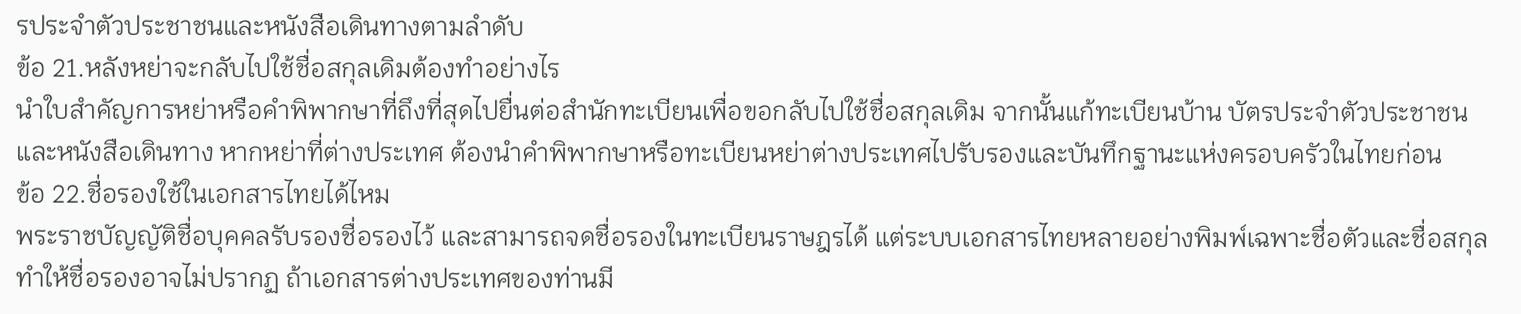รประจำตัวประชาชนและหนังสือเดินทางตามลำดับ
ข้อ 21.หลังหย่าจะกลับไปใช้ชื่อสกุลเดิมต้องทำอย่างไร
นำใบสำคัญการหย่าหรือคำพิพากษาที่ถึงที่สุดไปยื่นต่อสำนักทะเบียนเพื่อขอกลับไปใช้ชื่อสกุลเดิม จากนั้นแก้ทะเบียนบ้าน บัตรประจำตัวประชาชน และหนังสือเดินทาง หากหย่าที่ต่างประเทศ ต้องนำคำพิพากษาหรือทะเบียนหย่าต่างประเทศไปรับรองและบันทึกฐานะแห่งครอบครัวในไทยก่อน
ข้อ 22.ชื่อรองใช้ในเอกสารไทยได้ไหม
พระราชบัญญัติชื่อบุคคลรับรองชื่อรองไว้ และสามารถจดชื่อรองในทะเบียนราษฎรได้ แต่ระบบเอกสารไทยหลายอย่างพิมพ์เฉพาะชื่อตัวและชื่อสกุล ทำให้ชื่อรองอาจไม่ปรากฏ ถ้าเอกสารต่างประเทศของท่านมี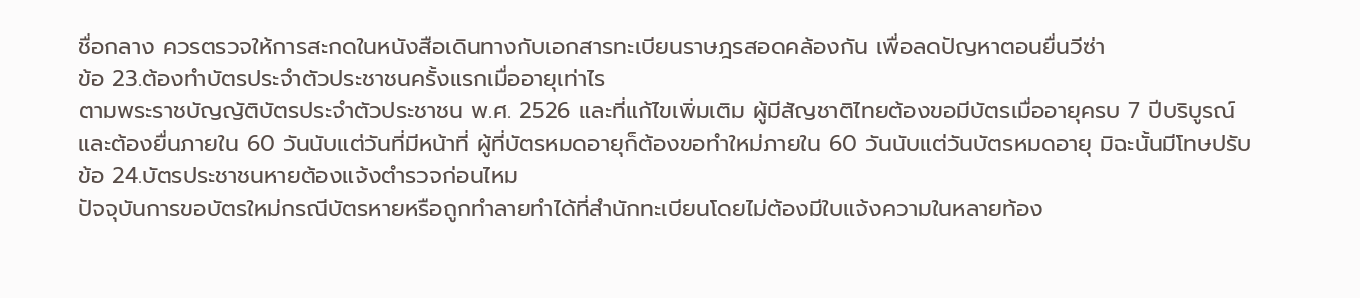ชื่อกลาง ควรตรวจให้การสะกดในหนังสือเดินทางกับเอกสารทะเบียนราษฎรสอดคล้องกัน เพื่อลดปัญหาตอนยื่นวีซ่า
ข้อ 23.ต้องทำบัตรประจำตัวประชาชนครั้งแรกเมื่ออายุเท่าไร
ตามพระราชบัญญัติบัตรประจำตัวประชาชน พ.ศ. 2526 และที่แก้ไขเพิ่มเติม ผู้มีสัญชาติไทยต้องขอมีบัตรเมื่ออายุครบ 7 ปีบริบูรณ์ และต้องยื่นภายใน 60 วันนับแต่วันที่มีหน้าที่ ผู้ที่บัตรหมดอายุก็ต้องขอทำใหม่ภายใน 60 วันนับแต่วันบัตรหมดอายุ มิฉะนั้นมีโทษปรับ
ข้อ 24.บัตรประชาชนหายต้องแจ้งตำรวจก่อนไหม
ปัจจุบันการขอบัตรใหม่กรณีบัตรหายหรือถูกทำลายทำได้ที่สำนักทะเบียนโดยไม่ต้องมีใบแจ้งความในหลายท้อง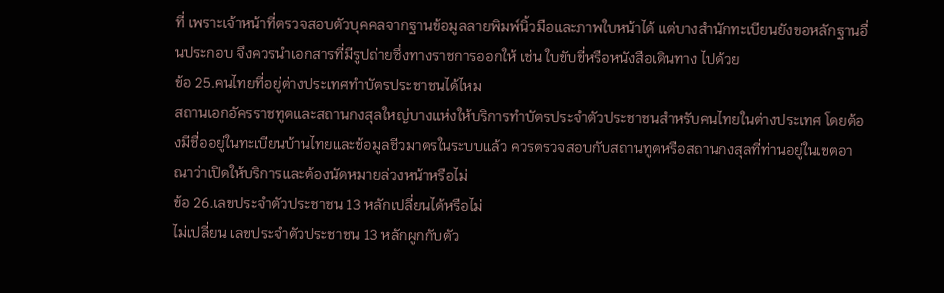ที่ เพราะเจ้าหน้าที่ตรวจสอบตัวบุคคลจากฐานข้อมูลลายพิมพ์นิ้วมือและภาพใบหน้าได้ แต่บางสำนักทะเบียนยังขอหลักฐานอื่นประกอบ จึงควรนำเอกสารที่มีรูปถ่ายซึ่งทางราชการออกให้ เช่น ใบขับขี่หรือหนังสือเดินทาง ไปด้วย
ข้อ 25.คนไทยที่อยู่ต่างประเทศทำบัตรประชาชนได้ไหม
สถานเอกอัครราชทูตและสถานกงสุลใหญ่บางแห่งให้บริการทำบัตรประจำตัวประชาชนสำหรับคนไทยในต่างประเทศ โดยต้องมีชื่ออยู่ในทะเบียนบ้านไทยและข้อมูลชีวมาตรในระบบแล้ว ควรตรวจสอบกับสถานทูตหรือสถานกงสุลที่ท่านอยู่ในเขตอาณาว่าเปิดให้บริการและต้องนัดหมายล่วงหน้าหรือไม่
ข้อ 26.เลขประจำตัวประชาชน 13 หลักเปลี่ยนได้หรือไม่
ไม่เปลี่ยน เลขประจำตัวประชาชน 13 หลักผูกกับตัว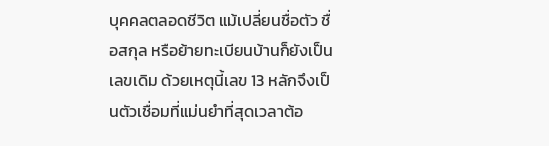บุคคลตลอดชีวิต แม้เปลี่ยนชื่อตัว ชื่อสกุล หรือย้ายทะเบียนบ้านก็ยังเป็นเลขเดิม ด้วยเหตุนี้เลข 13 หลักจึงเป็นตัวเชื่อมที่แม่นยำที่สุดเวลาต้อ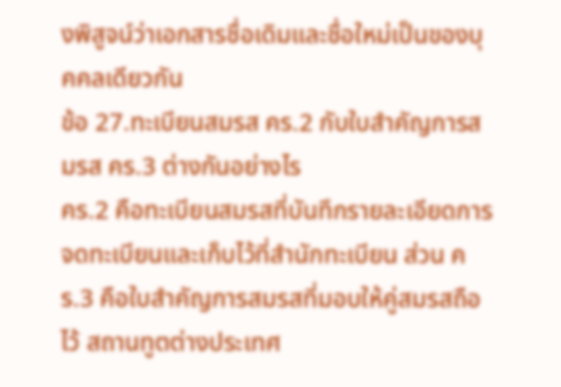งพิสูจน์ว่าเอกสารชื่อเดิมและชื่อใหม่เป็นของบุคคลเดียวกัน
ข้อ 27.ทะเบียนสมรส คร.2 กับใบสำคัญการสมรส คร.3 ต่างกันอย่างไร
คร.2 คือทะเบียนสมรสที่บันทึกรายละเอียดการจดทะเบียนและเก็บไว้ที่สำนักทะเบียน ส่วน คร.3 คือใบสำคัญการสมรสที่มอบให้คู่สมรสถือไว้ สถานทูตต่างประเทศ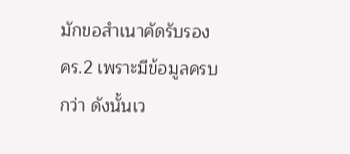มักขอสำเนาคัดรับรอง คร.2 เพราะมีข้อมูลครบกว่า ดังนั้นเว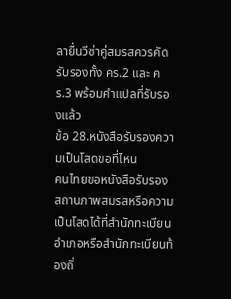ลายื่นวีซ่าคู่สมรสควรคัดรับรองทั้ง คร.2 และ คร.3 พร้อมคำแปลที่รับรองแล้ว
ข้อ 28.หนังสือรับรองความเป็นโสดขอที่ไหน
คนไทยขอหนังสือรับรองสถานภาพสมรสหรือความเป็นโสดได้ที่สำนักทะเบียนอำเภอหรือสำนักทะเบียนท้องถิ่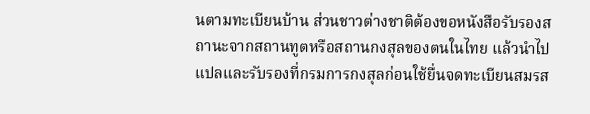นตามทะเบียนบ้าน ส่วนชาวต่างชาติต้องขอหนังสือรับรองสถานะจากสถานทูตหรือสถานกงสุลของตนในไทย แล้วนำไปแปลและรับรองที่กรมการกงสุลก่อนใช้ยื่นจดทะเบียนสมรส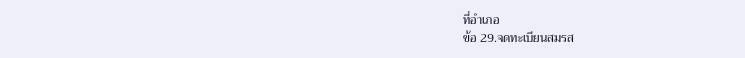ที่อำเภอ
ข้อ 29.จดทะเบียนสมรส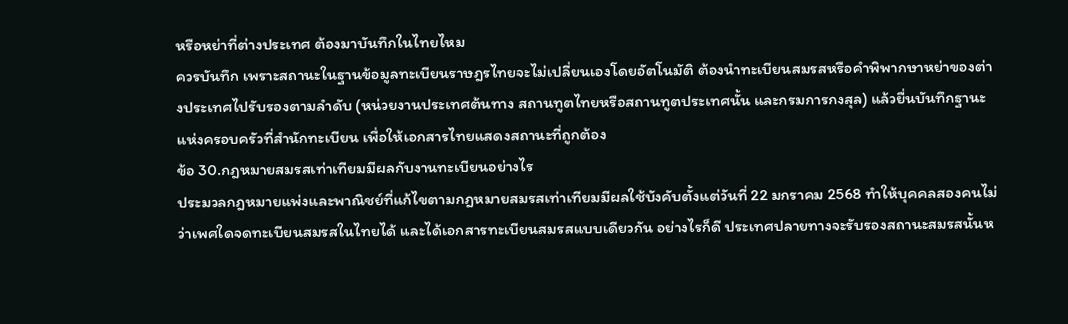หรือหย่าที่ต่างประเทศ ต้องมาบันทึกในไทยไหม
ควรบันทึก เพราะสถานะในฐานข้อมูลทะเบียนราษฎรไทยจะไม่เปลี่ยนเองโดยอัตโนมัติ ต้องนำทะเบียนสมรสหรือคำพิพากษาหย่าของต่างประเทศไปรับรองตามลำดับ (หน่วยงานประเทศต้นทาง สถานทูตไทยหรือสถานทูตประเทศนั้น และกรมการกงสุล) แล้วยื่นบันทึกฐานะแห่งครอบครัวที่สำนักทะเบียน เพื่อให้เอกสารไทยแสดงสถานะที่ถูกต้อง
ข้อ 30.กฎหมายสมรสเท่าเทียมมีผลกับงานทะเบียนอย่างไร
ประมวลกฎหมายแพ่งและพาณิชย์ที่แก้ไขตามกฎหมายสมรสเท่าเทียมมีผลใช้บังคับตั้งแต่วันที่ 22 มกราคม 2568 ทำให้บุคคลสองคนไม่ว่าเพศใดจดทะเบียนสมรสในไทยได้ และได้เอกสารทะเบียนสมรสแบบเดียวกัน อย่างไรก็ดี ประเทศปลายทางจะรับรองสถานะสมรสนั้นห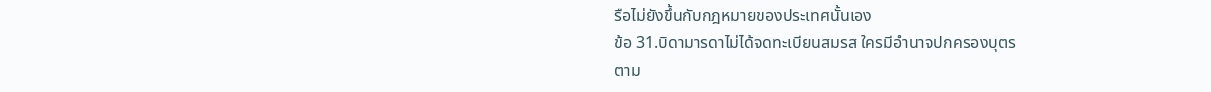รือไม่ยังขึ้นกับกฎหมายของประเทศนั้นเอง
ข้อ 31.บิดามารดาไม่ได้จดทะเบียนสมรส ใครมีอำนาจปกครองบุตร
ตาม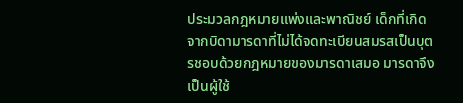ประมวลกฎหมายแพ่งและพาณิชย์ เด็กที่เกิดจากบิดามารดาที่ไม่ได้จดทะเบียนสมรสเป็นบุตรชอบด้วยกฎหมายของมารดาเสมอ มารดาจึงเป็นผู้ใช้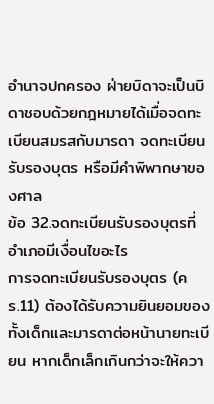อำนาจปกครอง ฝ่ายบิดาจะเป็นบิดาชอบด้วยกฎหมายได้เมื่อจดทะเบียนสมรสกับมารดา จดทะเบียนรับรองบุตร หรือมีคำพิพากษาของศาล
ข้อ 32.จดทะเบียนรับรองบุตรที่อำเภอมีเงื่อนไขอะไร
การจดทะเบียนรับรองบุตร (คร.11) ต้องได้รับความยินยอมของทั้งเด็กและมารดาต่อหน้านายทะเบียน หากเด็กเล็กเกินกว่าจะให้ควา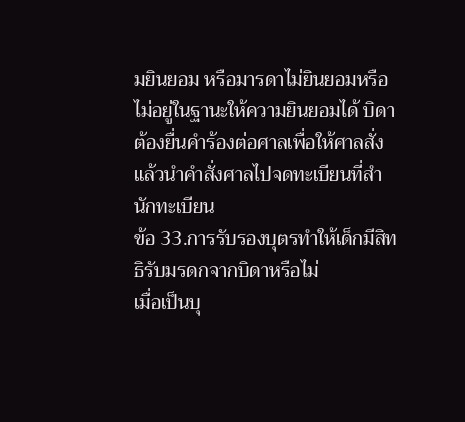มยินยอม หรือมารดาไม่ยินยอมหรือไม่อยู่ในฐานะให้ความยินยอมได้ บิดาต้องยื่นคำร้องต่อศาลเพื่อให้ศาลสั่ง แล้วนำคำสั่งศาลไปจดทะเบียนที่สำนักทะเบียน
ข้อ 33.การรับรองบุตรทำให้เด็กมีสิทธิรับมรดกจากบิดาหรือไม่
เมื่อเป็นบุ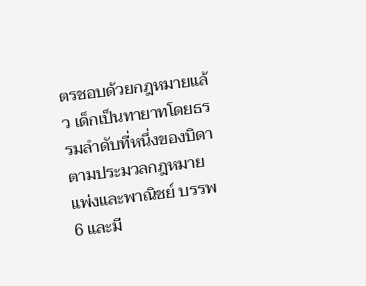ตรชอบด้วยกฎหมายแล้ว เด็กเป็นทายาทโดยธรรมลำดับที่หนึ่งของบิดาตามประมวลกฎหมายแพ่งและพาณิชย์ บรรพ 6 และมี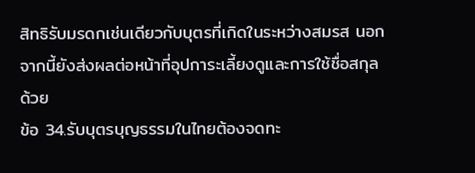สิทธิรับมรดกเช่นเดียวกับบุตรที่เกิดในระหว่างสมรส นอกจากนี้ยังส่งผลต่อหน้าที่อุปการะเลี้ยงดูและการใช้ชื่อสกุลด้วย
ข้อ 34.รับบุตรบุญธรรมในไทยต้องจดทะ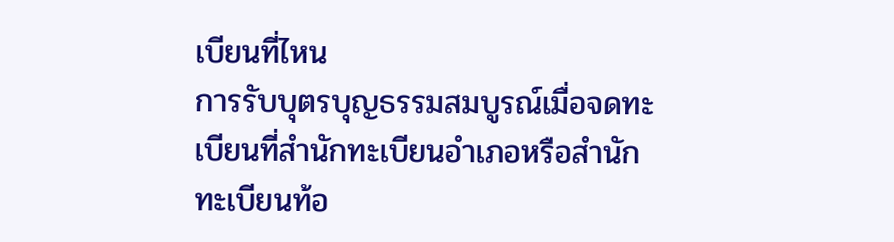เบียนที่ไหน
การรับบุตรบุญธรรมสมบูรณ์เมื่อจดทะเบียนที่สำนักทะเบียนอำเภอหรือสำนักทะเบียนท้อ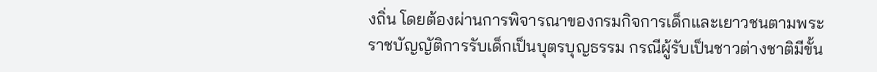งถิ่น โดยต้องผ่านการพิจารณาของกรมกิจการเด็กและเยาวชนตามพระราชบัญญัติการรับเด็กเป็นบุตรบุญธรรม กรณีผู้รับเป็นชาวต่างชาติมีขั้น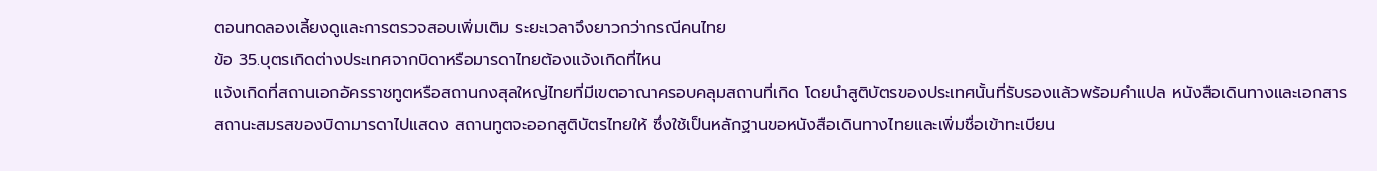ตอนทดลองเลี้ยงดูและการตรวจสอบเพิ่มเติม ระยะเวลาจึงยาวกว่ากรณีคนไทย
ข้อ 35.บุตรเกิดต่างประเทศจากบิดาหรือมารดาไทยต้องแจ้งเกิดที่ไหน
แจ้งเกิดที่สถานเอกอัครราชทูตหรือสถานกงสุลใหญ่ไทยที่มีเขตอาณาครอบคลุมสถานที่เกิด โดยนำสูติบัตรของประเทศนั้นที่รับรองแล้วพร้อมคำแปล หนังสือเดินทางและเอกสารสถานะสมรสของบิดามารดาไปแสดง สถานทูตจะออกสูติบัตรไทยให้ ซึ่งใช้เป็นหลักฐานขอหนังสือเดินทางไทยและเพิ่มชื่อเข้าทะเบียน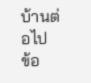บ้านต่อไป
ข้อ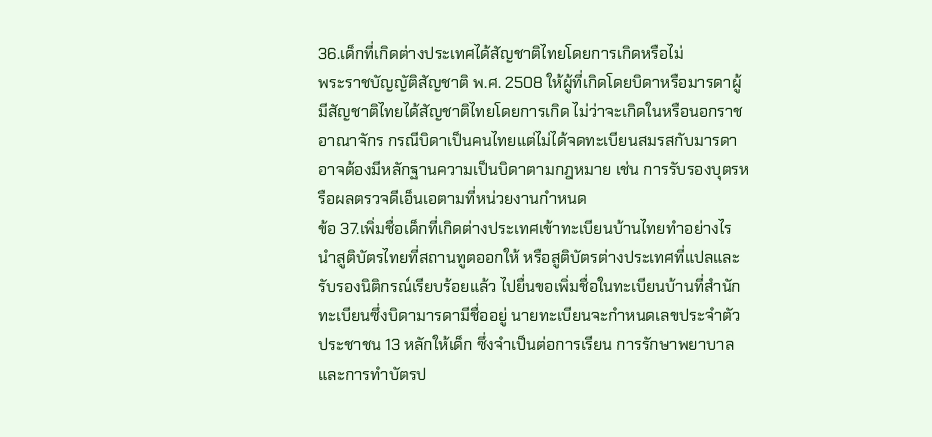36.เด็กที่เกิดต่างประเทศได้สัญชาติไทยโดยการเกิดหรือไม่
พระราชบัญญัติสัญชาติ พ.ศ. 2508 ให้ผู้ที่เกิดโดยบิดาหรือมารดาผู้มีสัญชาติไทยได้สัญชาติไทยโดยการเกิด ไม่ว่าจะเกิดในหรือนอกราชอาณาจักร กรณีบิดาเป็นคนไทยแต่ไม่ได้จดทะเบียนสมรสกับมารดา อาจต้องมีหลักฐานความเป็นบิดาตามกฎหมาย เช่น การรับรองบุตรหรือผลตรวจดีเอ็นเอตามที่หน่วยงานกำหนด
ข้อ 37.เพิ่มชื่อเด็กที่เกิดต่างประเทศเข้าทะเบียนบ้านไทยทำอย่างไร
นำสูติบัตรไทยที่สถานทูตออกให้ หรือสูติบัตรต่างประเทศที่แปลและรับรองนิติกรณ์เรียบร้อยแล้ว ไปยื่นขอเพิ่มชื่อในทะเบียนบ้านที่สำนักทะเบียนซึ่งบิดามารดามีชื่ออยู่ นายทะเบียนจะกำหนดเลขประจำตัวประชาชน 13 หลักให้เด็ก ซึ่งจำเป็นต่อการเรียน การรักษาพยาบาล และการทำบัตรป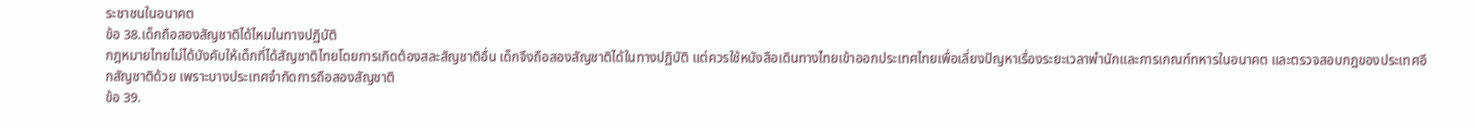ระชาชนในอนาคต
ข้อ 38.เด็กถือสองสัญชาติได้ไหมในทางปฏิบัติ
กฎหมายไทยไม่ได้บังคับให้เด็กที่ได้สัญชาติไทยโดยการเกิดต้องสละสัญชาติอื่น เด็กจึงถือสองสัญชาติได้ในทางปฏิบัติ แต่ควรใช้หนังสือเดินทางไทยเข้าออกประเทศไทยเพื่อเลี่ยงปัญหาเรื่องระยะเวลาพำนักและการเกณฑ์ทหารในอนาคต และตรวจสอบกฎของประเทศอีกสัญชาติด้วย เพราะบางประเทศจำกัดการถือสองสัญชาติ
ข้อ 39.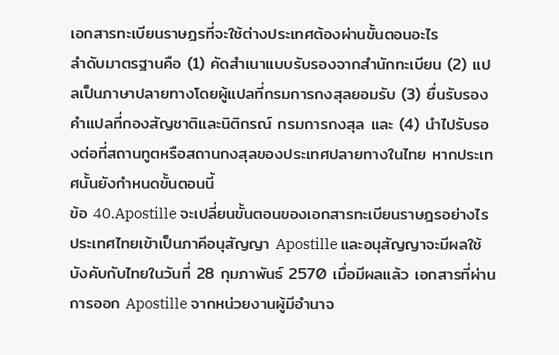เอกสารทะเบียนราษฎรที่จะใช้ต่างประเทศต้องผ่านขั้นตอนอะไร
ลำดับมาตรฐานคือ (1) คัดสำเนาแบบรับรองจากสำนักทะเบียน (2) แปลเป็นภาษาปลายทางโดยผู้แปลที่กรมการกงสุลยอมรับ (3) ยื่นรับรองคำแปลที่กองสัญชาติและนิติกรณ์ กรมการกงสุล และ (4) นำไปรับรองต่อที่สถานทูตหรือสถานกงสุลของประเทศปลายทางในไทย หากประเทศนั้นยังกำหนดขั้นตอนนี้
ข้อ 40.Apostille จะเปลี่ยนขั้นตอนของเอกสารทะเบียนราษฎรอย่างไร
ประเทศไทยเข้าเป็นภาคีอนุสัญญา Apostille และอนุสัญญาจะมีผลใช้บังคับกับไทยในวันที่ 28 กุมภาพันธ์ 2570 เมื่อมีผลแล้ว เอกสารที่ผ่านการออก Apostille จากหน่วยงานผู้มีอำนาจ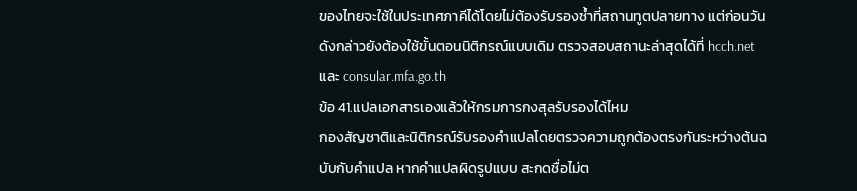ของไทยจะใช้ในประเทศภาคีได้โดยไม่ต้องรับรองซ้ำที่สถานทูตปลายทาง แต่ก่อนวันดังกล่าวยังต้องใช้ขั้นตอนนิติกรณ์แบบเดิม ตรวจสอบสถานะล่าสุดได้ที่ hcch.net และ consular.mfa.go.th
ข้อ 41.แปลเอกสารเองแล้วให้กรมการกงสุลรับรองได้ไหม
กองสัญชาติและนิติกรณ์รับรองคำแปลโดยตรวจความถูกต้องตรงกันระหว่างต้นฉบับกับคำแปล หากคำแปลผิดรูปแบบ สะกดชื่อไม่ต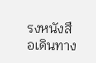รงหนังสือเดินทาง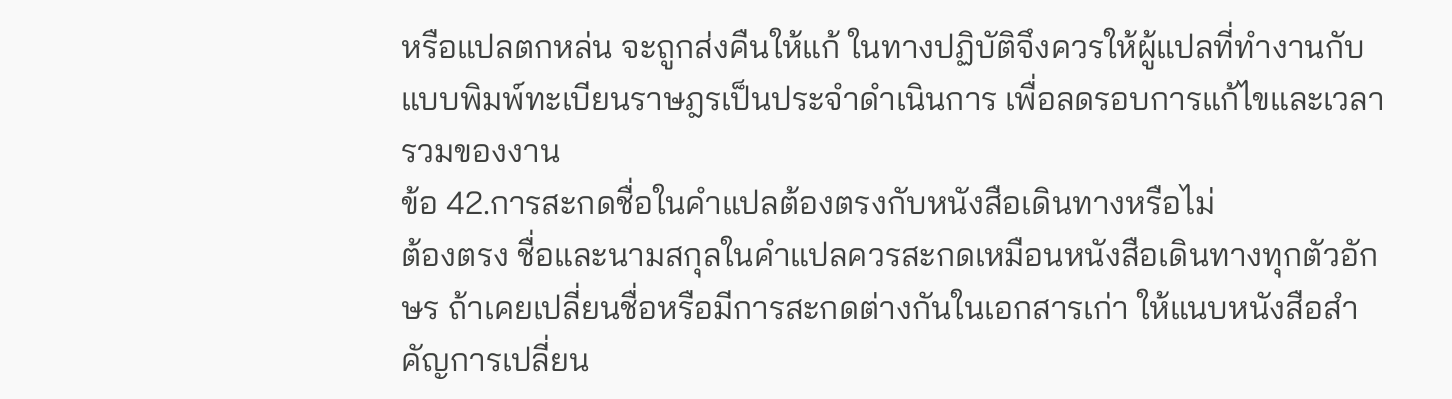หรือแปลตกหล่น จะถูกส่งคืนให้แก้ ในทางปฏิบัติจึงควรให้ผู้แปลที่ทำงานกับแบบพิมพ์ทะเบียนราษฎรเป็นประจำดำเนินการ เพื่อลดรอบการแก้ไขและเวลารวมของงาน
ข้อ 42.การสะกดชื่อในคำแปลต้องตรงกับหนังสือเดินทางหรือไม่
ต้องตรง ชื่อและนามสกุลในคำแปลควรสะกดเหมือนหนังสือเดินทางทุกตัวอักษร ถ้าเคยเปลี่ยนชื่อหรือมีการสะกดต่างกันในเอกสารเก่า ให้แนบหนังสือสำคัญการเปลี่ยน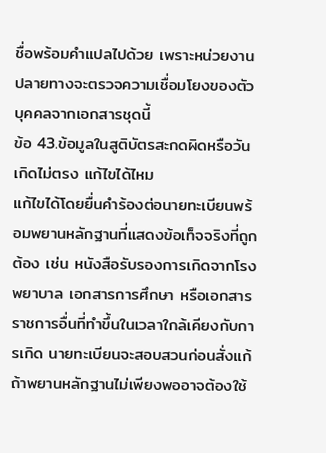ชื่อพร้อมคำแปลไปด้วย เพราะหน่วยงานปลายทางจะตรวจความเชื่อมโยงของตัวบุคคลจากเอกสารชุดนี้
ข้อ 43.ข้อมูลในสูติบัตรสะกดผิดหรือวันเกิดไม่ตรง แก้ไขได้ไหม
แก้ไขได้โดยยื่นคำร้องต่อนายทะเบียนพร้อมพยานหลักฐานที่แสดงข้อเท็จจริงที่ถูกต้อง เช่น หนังสือรับรองการเกิดจากโรงพยาบาล เอกสารการศึกษา หรือเอกสารราชการอื่นที่ทำขึ้นในเวลาใกล้เคียงกับการเกิด นายทะเบียนจะสอบสวนก่อนสั่งแก้ ถ้าพยานหลักฐานไม่เพียงพออาจต้องใช้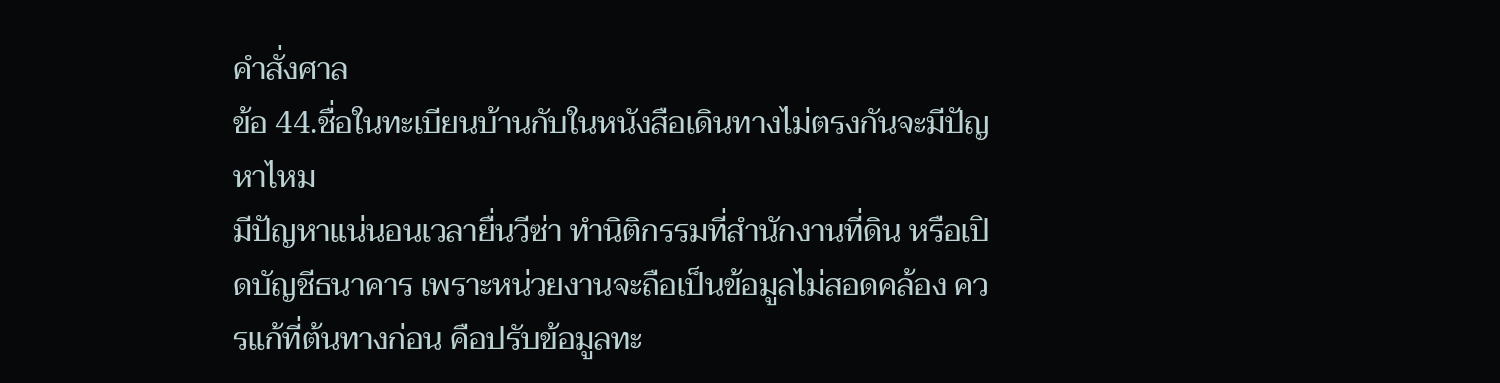คำสั่งศาล
ข้อ 44.ชื่อในทะเบียนบ้านกับในหนังสือเดินทางไม่ตรงกันจะมีปัญหาไหม
มีปัญหาแน่นอนเวลายื่นวีซ่า ทำนิติกรรมที่สำนักงานที่ดิน หรือเปิดบัญชีธนาคาร เพราะหน่วยงานจะถือเป็นข้อมูลไม่สอดคล้อง ควรแก้ที่ต้นทางก่อน คือปรับข้อมูลทะ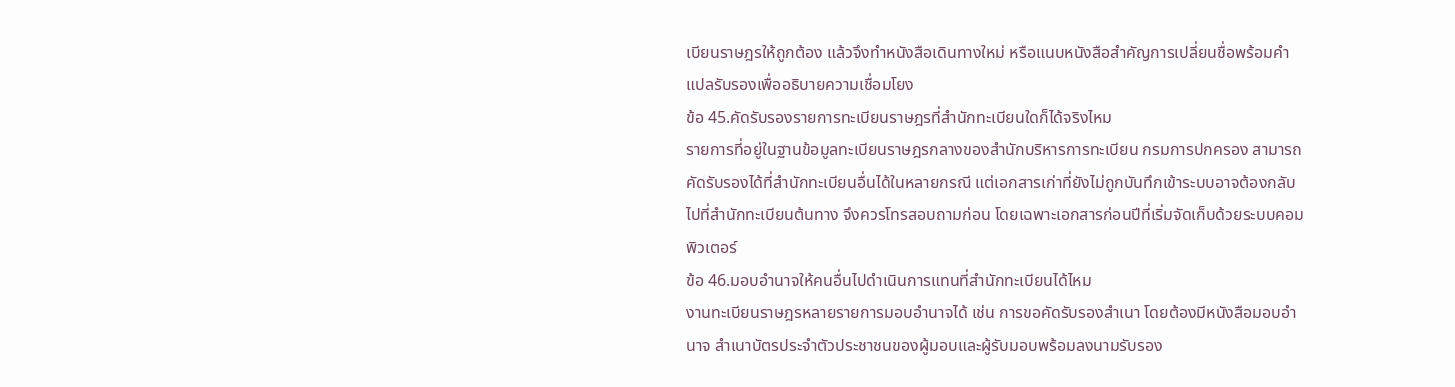เบียนราษฎรให้ถูกต้อง แล้วจึงทำหนังสือเดินทางใหม่ หรือแนบหนังสือสำคัญการเปลี่ยนชื่อพร้อมคำแปลรับรองเพื่ออธิบายความเชื่อมโยง
ข้อ 45.คัดรับรองรายการทะเบียนราษฎรที่สำนักทะเบียนใดก็ได้จริงไหม
รายการที่อยู่ในฐานข้อมูลทะเบียนราษฎรกลางของสำนักบริหารการทะเบียน กรมการปกครอง สามารถคัดรับรองได้ที่สำนักทะเบียนอื่นได้ในหลายกรณี แต่เอกสารเก่าที่ยังไม่ถูกบันทึกเข้าระบบอาจต้องกลับไปที่สำนักทะเบียนต้นทาง จึงควรโทรสอบถามก่อน โดยเฉพาะเอกสารก่อนปีที่เริ่มจัดเก็บด้วยระบบคอมพิวเตอร์
ข้อ 46.มอบอำนาจให้คนอื่นไปดำเนินการแทนที่สำนักทะเบียนได้ไหม
งานทะเบียนราษฎรหลายรายการมอบอำนาจได้ เช่น การขอคัดรับรองสำเนา โดยต้องมีหนังสือมอบอำนาจ สำเนาบัตรประจำตัวประชาชนของผู้มอบและผู้รับมอบพร้อมลงนามรับรอง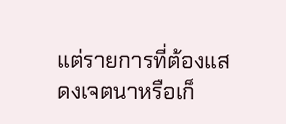แต่รายการที่ต้องแสดงเจตนาหรือเก็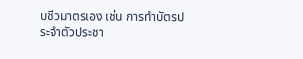บชีวมาตรเอง เช่น การทำบัตรประจำตัวประชา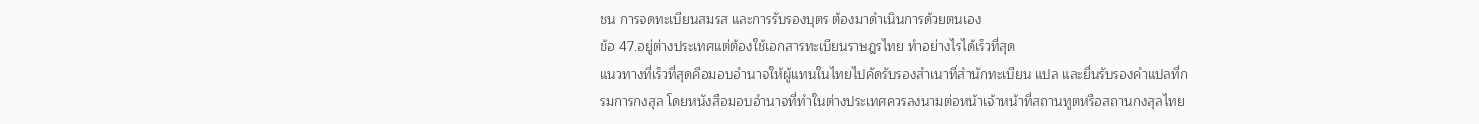ชน การจดทะเบียนสมรส และการรับรองบุตร ต้องมาดำเนินการด้วยตนเอง
ข้อ 47.อยู่ต่างประเทศแต่ต้องใช้เอกสารทะเบียนราษฎรไทย ทำอย่างไรได้เร็วที่สุด
แนวทางที่เร็วที่สุดคือมอบอำนาจให้ผู้แทนในไทยไปคัดรับรองสำเนาที่สำนักทะเบียน แปล และยื่นรับรองคำแปลที่กรมการกงสุล โดยหนังสือมอบอำนาจที่ทำในต่างประเทศควรลงนามต่อหน้าเจ้าหน้าที่สถานทูตหรือสถานกงสุลไทย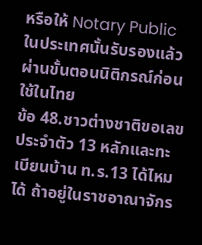หรือให้ Notary Public ในประเทศนั้นรับรองแล้วผ่านขั้นตอนนิติกรณ์ก่อนใช้ในไทย
ข้อ 48.ชาวต่างชาติขอเลขประจำตัว 13 หลักและทะเบียนบ้าน ท.ร.13 ได้ไหม
ได้ ถ้าอยู่ในราชอาณาจักร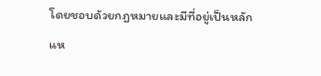โดยชอบด้วยกฎหมายและมีที่อยู่เป็นหลักแห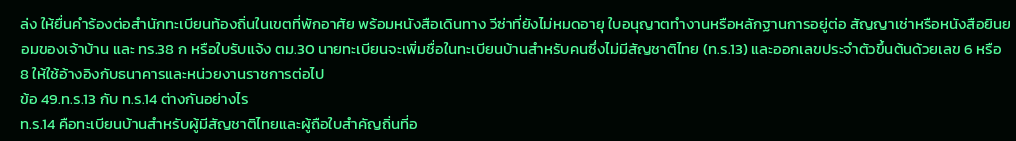ล่ง ให้ยื่นคำร้องต่อสำนักทะเบียนท้องถิ่นในเขตที่พักอาศัย พร้อมหนังสือเดินทาง วีซ่าที่ยังไม่หมดอายุ ใบอนุญาตทำงานหรือหลักฐานการอยู่ต่อ สัญญาเช่าหรือหนังสือยินยอมของเจ้าบ้าน และ ทร.38 ก หรือใบรับแจ้ง ตม.30 นายทะเบียนจะเพิ่มชื่อในทะเบียนบ้านสำหรับคนซึ่งไม่มีสัญชาติไทย (ท.ร.13) และออกเลขประจำตัวขึ้นต้นด้วยเลข 6 หรือ 8 ให้ใช้อ้างอิงกับธนาคารและหน่วยงานราชการต่อไป
ข้อ 49.ท.ร.13 กับ ท.ร.14 ต่างกันอย่างไร
ท.ร.14 คือทะเบียนบ้านสำหรับผู้มีสัญชาติไทยและผู้ถือใบสำคัญถิ่นที่อ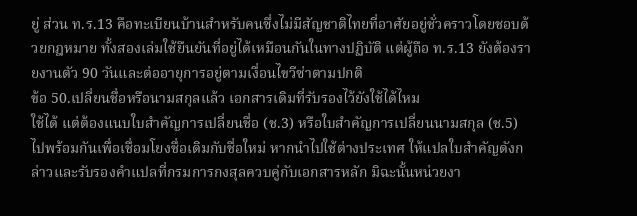ยู่ ส่วน ท.ร.13 คือทะเบียนบ้านสำหรับคนซึ่งไม่มีสัญชาติไทยที่อาศัยอยู่ชั่วคราวโดยชอบด้วยกฎหมาย ทั้งสองเล่มใช้ยืนยันที่อยู่ได้เหมือนกันในทางปฏิบัติ แต่ผู้ถือ ท.ร.13 ยังต้องรายงานตัว 90 วันและต่ออายุการอยู่ตามเงื่อนไขวีซ่าตามปกติ
ข้อ 50.เปลี่ยนชื่อหรือนามสกุลแล้ว เอกสารเดิมที่รับรองไว้ยังใช้ได้ไหม
ใช้ได้ แต่ต้องแนบใบสำคัญการเปลี่ยนชื่อ (ช.3) หรือใบสำคัญการเปลี่ยนนามสกุล (ช.5) ไปพร้อมกันเพื่อเชื่อมโยงชื่อเดิมกับชื่อใหม่ หากนำไปใช้ต่างประเทศ ให้แปลใบสำคัญดังกล่าวและรับรองคำแปลที่กรมการกงสุลควบคู่กับเอกสารหลัก มิฉะนั้นหน่วยงา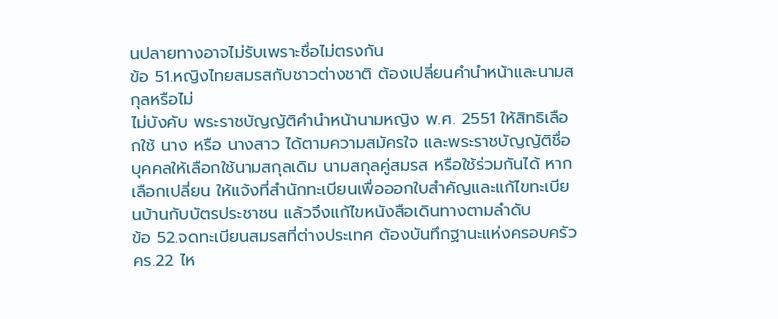นปลายทางอาจไม่รับเพราะชื่อไม่ตรงกัน
ข้อ 51.หญิงไทยสมรสกับชาวต่างชาติ ต้องเปลี่ยนคำนำหน้าและนามสกุลหรือไม่
ไม่บังคับ พระราชบัญญัติคำนำหน้านามหญิง พ.ศ. 2551 ให้สิทธิเลือกใช้ นาง หรือ นางสาว ได้ตามความสมัครใจ และพระราชบัญญัติชื่อบุคคลให้เลือกใช้นามสกุลเดิม นามสกุลคู่สมรส หรือใช้ร่วมกันได้ หากเลือกเปลี่ยน ให้แจ้งที่สำนักทะเบียนเพื่อออกใบสำคัญและแก้ไขทะเบียนบ้านกับบัตรประชาชน แล้วจึงแก้ไขหนังสือเดินทางตามลำดับ
ข้อ 52.จดทะเบียนสมรสที่ต่างประเทศ ต้องบันทึกฐานะแห่งครอบครัว คร.22 ไห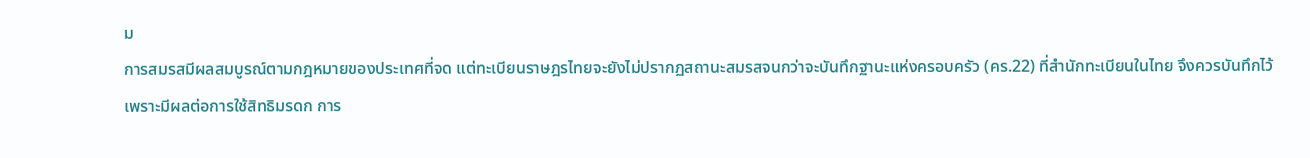ม
การสมรสมีผลสมบูรณ์ตามกฎหมายของประเทศที่จด แต่ทะเบียนราษฎรไทยจะยังไม่ปรากฏสถานะสมรสจนกว่าจะบันทึกฐานะแห่งครอบครัว (คร.22) ที่สำนักทะเบียนในไทย จึงควรบันทึกไว้เพราะมีผลต่อการใช้สิทธิมรดก การ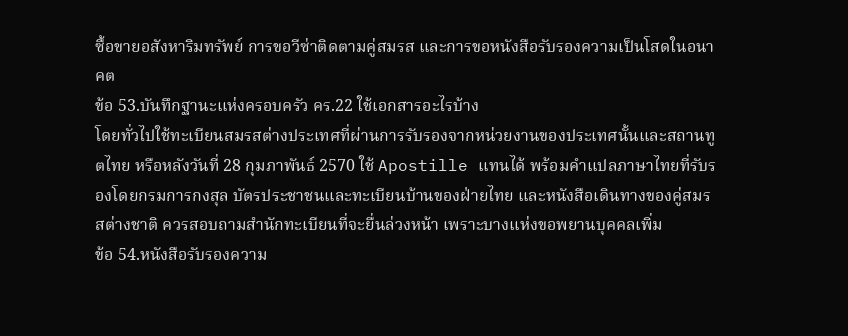ซื้อขายอสังหาริมทรัพย์ การขอวีซ่าติดตามคู่สมรส และการขอหนังสือรับรองความเป็นโสดในอนาคต
ข้อ 53.บันทึกฐานะแห่งครอบครัว คร.22 ใช้เอกสารอะไรบ้าง
โดยทั่วไปใช้ทะเบียนสมรสต่างประเทศที่ผ่านการรับรองจากหน่วยงานของประเทศนั้นและสถานทูตไทย หรือหลังวันที่ 28 กุมภาพันธ์ 2570 ใช้ Apostille แทนได้ พร้อมคำแปลภาษาไทยที่รับรองโดยกรมการกงสุล บัตรประชาชนและทะเบียนบ้านของฝ่ายไทย และหนังสือเดินทางของคู่สมรสต่างชาติ ควรสอบถามสำนักทะเบียนที่จะยื่นล่วงหน้า เพราะบางแห่งขอพยานบุคคลเพิ่ม
ข้อ 54.หนังสือรับรองความ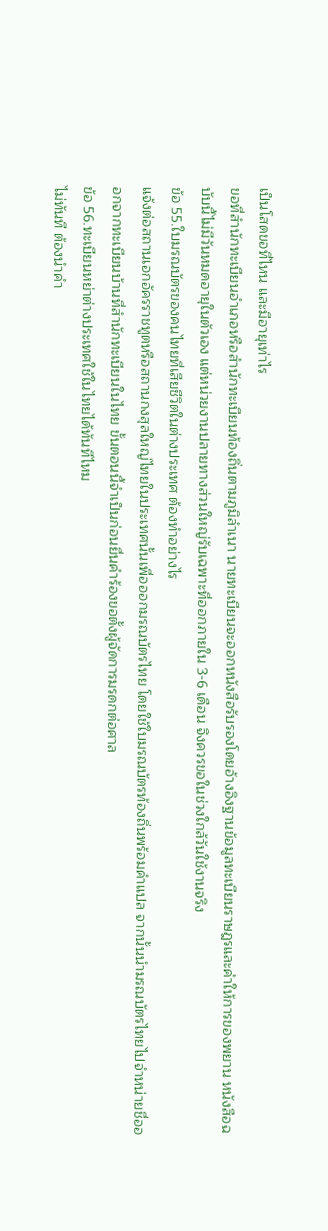เป็นโสดขอที่ไหน และมีอายุเท่าไร
ขอที่สำนักทะเบียนอำเภอหรือสำนักทะเบียนท้องถิ่นตามภูมิลำเนา นายทะเบียนจะออกหนังสือรับรองโดยอ้างอิงฐานข้อมูลทะเบียนราษฎรและคำให้การของพยาน หนังสือฉบับนี้ไม่มีวันหมดอายุในตัวเอง แต่หน่วยงานปลายทางส่วนใหญ่รับเฉพาะที่ออกภายใน 3-6 เดือน จึงควรขอในช่วงใกล้วันใช้งานจริง
ข้อ 55.ใบมรณบัตรของคนไทยที่เสียชีวิตในต่างประเทศ ต้องทำอย่างไร
แจ้งต่อสถานเอกอัครราชทูตหรือสถานกงสุลใหญ่ไทยในประเทศนั้นเพื่อออกมรณบัตรไทย โดยใช้ใบมรณบัตรท้องถิ่นพร้อมคำแปล จากนั้นนำมรณบัตรไทยไปจำหน่ายชื่อออกจากทะเบียนบ้านที่สำนักทะเบียนในไทย ขั้นตอนนี้จำเป็นก่อนยื่นคำร้องขอตั้งผู้จัดการมรดกต่อศาล
ข้อ 56.ทะเบียนหย่าต่างประเทศใช้ในไทยได้ทันทีไหม
ไม่ทันที ต้องนำคำ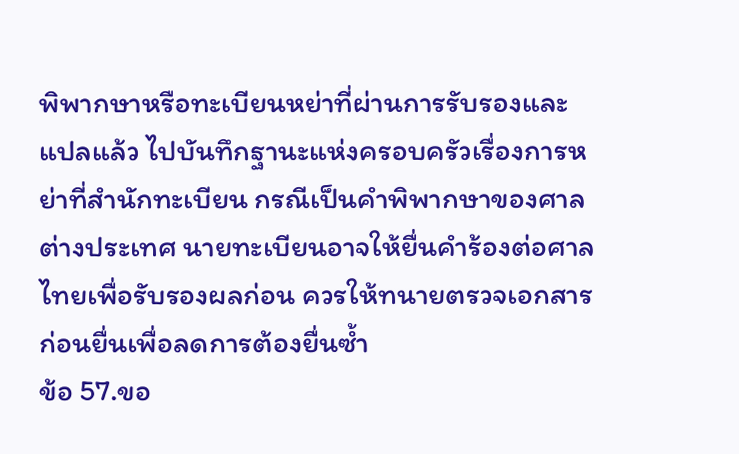พิพากษาหรือทะเบียนหย่าที่ผ่านการรับรองและแปลแล้ว ไปบันทึกฐานะแห่งครอบครัวเรื่องการหย่าที่สำนักทะเบียน กรณีเป็นคำพิพากษาของศาลต่างประเทศ นายทะเบียนอาจให้ยื่นคำร้องต่อศาลไทยเพื่อรับรองผลก่อน ควรให้ทนายตรวจเอกสารก่อนยื่นเพื่อลดการต้องยื่นซ้ำ
ข้อ 57.ขอ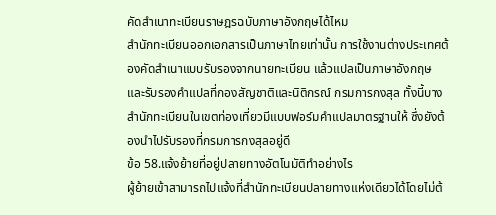คัดสำเนาทะเบียนราษฎรฉบับภาษาอังกฤษได้ไหม
สำนักทะเบียนออกเอกสารเป็นภาษาไทยเท่านั้น การใช้งานต่างประเทศต้องคัดสำเนาแบบรับรองจากนายทะเบียน แล้วแปลเป็นภาษาอังกฤษและรับรองคำแปลที่กองสัญชาติและนิติกรณ์ กรมการกงสุล ทั้งนี้บางสำนักทะเบียนในเขตท่องเที่ยวมีแบบฟอร์มคำแปลมาตรฐานให้ ซึ่งยังต้องนำไปรับรองที่กรมการกงสุลอยู่ดี
ข้อ 58.แจ้งย้ายที่อยู่ปลายทางอัตโนมัติทำอย่างไร
ผู้ย้ายเข้าสามารถไปแจ้งที่สำนักทะเบียนปลายทางแห่งเดียวได้โดยไม่ต้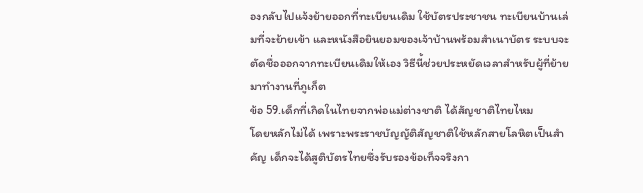องกลับไปแจ้งย้ายออกที่ทะเบียนเดิม ใช้บัตรประชาชน ทะเบียนบ้านเล่มที่จะย้ายเข้า และหนังสือยินยอมของเจ้าบ้านพร้อมสำเนาบัตร ระบบจะตัดชื่อออกจากทะเบียนเดิมให้เอง วิธีนี้ช่วยประหยัดเวลาสำหรับผู้ที่ย้ายมาทำงานที่ภูเก็ต
ข้อ 59.เด็กที่เกิดในไทยจากพ่อแม่ต่างชาติ ได้สัญชาติไทยไหม
โดยหลักไม่ได้ เพราะพระราชบัญญัติสัญชาติใช้หลักสายโลหิตเป็นสำคัญ เด็กจะได้สูติบัตรไทยซึ่งรับรองข้อเท็จจริงกา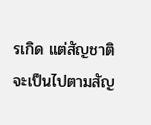รเกิด แต่สัญชาติจะเป็นไปตามสัญ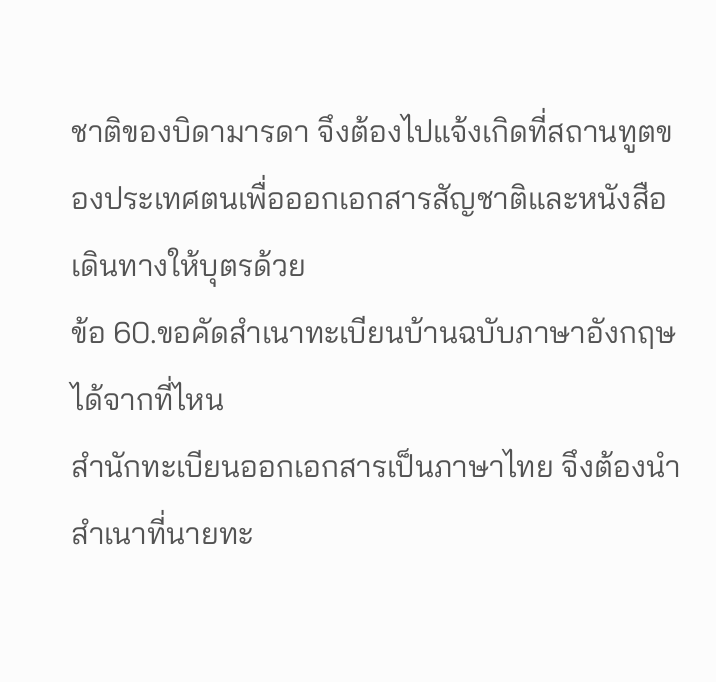ชาติของบิดามารดา จึงต้องไปแจ้งเกิดที่สถานทูตของประเทศตนเพื่อออกเอกสารสัญชาติและหนังสือเดินทางให้บุตรด้วย
ข้อ 60.ขอคัดสำเนาทะเบียนบ้านฉบับภาษาอังกฤษได้จากที่ไหน
สำนักทะเบียนออกเอกสารเป็นภาษาไทย จึงต้องนำสำเนาที่นายทะ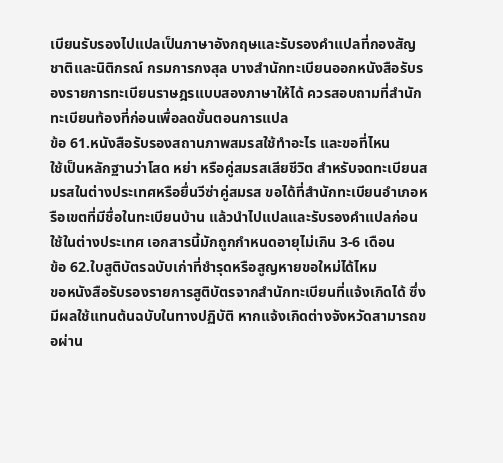เบียนรับรองไปแปลเป็นภาษาอังกฤษและรับรองคำแปลที่กองสัญชาติและนิติกรณ์ กรมการกงสุล บางสำนักทะเบียนออกหนังสือรับรองรายการทะเบียนราษฎรแบบสองภาษาให้ได้ ควรสอบถามที่สำนักทะเบียนท้องที่ก่อนเพื่อลดขั้นตอนการแปล
ข้อ 61.หนังสือรับรองสถานภาพสมรสใช้ทำอะไร และขอที่ไหน
ใช้เป็นหลักฐานว่าโสด หย่า หรือคู่สมรสเสียชีวิต สำหรับจดทะเบียนสมรสในต่างประเทศหรือยื่นวีซ่าคู่สมรส ขอได้ที่สำนักทะเบียนอำเภอหรือเขตที่มีชื่อในทะเบียนบ้าน แล้วนำไปแปลและรับรองคำแปลก่อนใช้ในต่างประเทศ เอกสารนี้มักถูกกำหนดอายุไม่เกิน 3-6 เดือน
ข้อ 62.ใบสูติบัตรฉบับเก่าที่ชำรุดหรือสูญหายขอใหม่ได้ไหม
ขอหนังสือรับรองรายการสูติบัตรจากสำนักทะเบียนที่แจ้งเกิดได้ ซึ่งมีผลใช้แทนต้นฉบับในทางปฏิบัติ หากแจ้งเกิดต่างจังหวัดสามารถขอผ่าน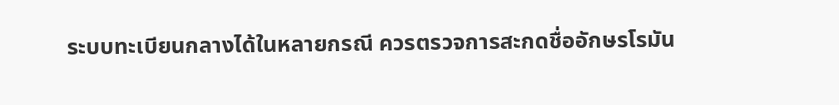ระบบทะเบียนกลางได้ในหลายกรณี ควรตรวจการสะกดชื่ออักษรโรมัน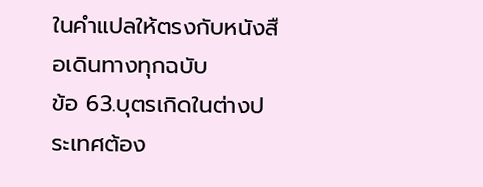ในคำแปลให้ตรงกับหนังสือเดินทางทุกฉบับ
ข้อ 63.บุตรเกิดในต่างประเทศต้อง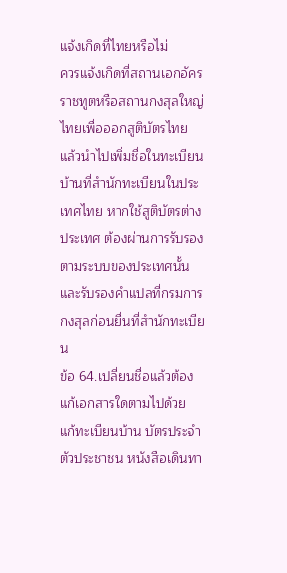แจ้งเกิดที่ไทยหรือไม่
ควรแจ้งเกิดที่สถานเอกอัครราชทูตหรือสถานกงสุลใหญ่ไทยเพื่อออกสูติบัตรไทย แล้วนำไปเพิ่มชื่อในทะเบียนบ้านที่สำนักทะเบียนในประเทศไทย หากใช้สูติบัตรต่างประเทศ ต้องผ่านการรับรองตามระบบของประเทศนั้นและรับรองคำแปลที่กรมการกงสุลก่อนยื่นที่สำนักทะเบียน
ข้อ 64.เปลี่ยนชื่อแล้วต้องแก้เอกสารใดตามไปด้วย
แก้ทะเบียนบ้าน บัตรประจำตัวประชาชน หนังสือเดินทา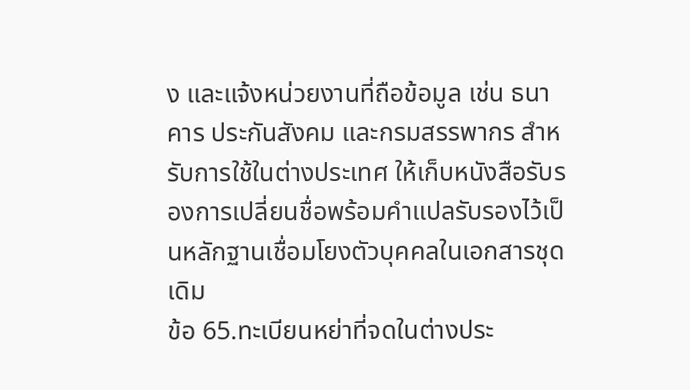ง และแจ้งหน่วยงานที่ถือข้อมูล เช่น ธนาคาร ประกันสังคม และกรมสรรพากร สำหรับการใช้ในต่างประเทศ ให้เก็บหนังสือรับรองการเปลี่ยนชื่อพร้อมคำแปลรับรองไว้เป็นหลักฐานเชื่อมโยงตัวบุคคลในเอกสารชุดเดิม
ข้อ 65.ทะเบียนหย่าที่จดในต่างประ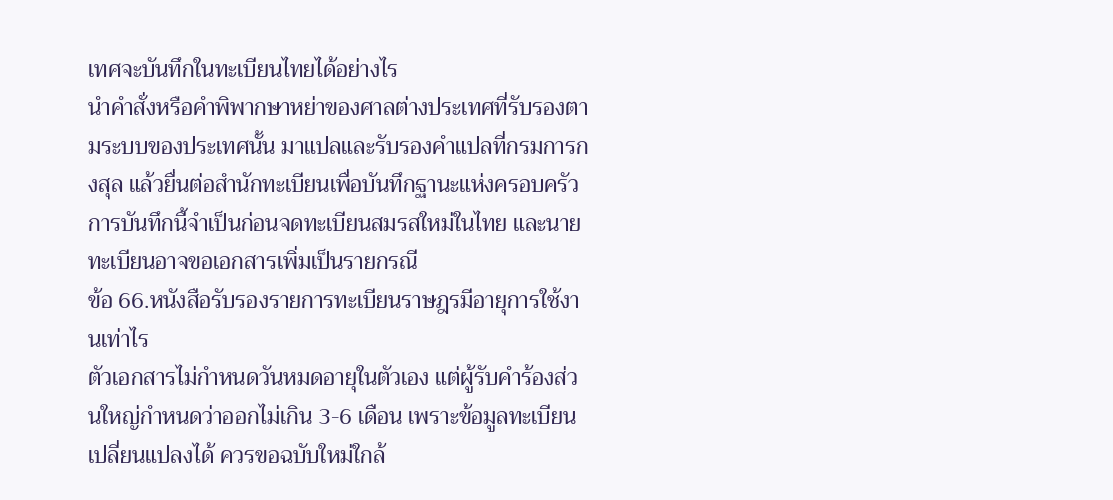เทศจะบันทึกในทะเบียนไทยได้อย่างไร
นำคำสั่งหรือคำพิพากษาหย่าของศาลต่างประเทศที่รับรองตามระบบของประเทศนั้น มาแปลและรับรองคำแปลที่กรมการกงสุล แล้วยื่นต่อสำนักทะเบียนเพื่อบันทึกฐานะแห่งครอบครัว การบันทึกนี้จำเป็นก่อนจดทะเบียนสมรสใหม่ในไทย และนายทะเบียนอาจขอเอกสารเพิ่มเป็นรายกรณี
ข้อ 66.หนังสือรับรองรายการทะเบียนราษฎรมีอายุการใช้งานเท่าไร
ตัวเอกสารไม่กำหนดวันหมดอายุในตัวเอง แต่ผู้รับคำร้องส่วนใหญ่กำหนดว่าออกไม่เกิน 3-6 เดือน เพราะข้อมูลทะเบียนเปลี่ยนแปลงได้ ควรขอฉบับใหม่ใกล้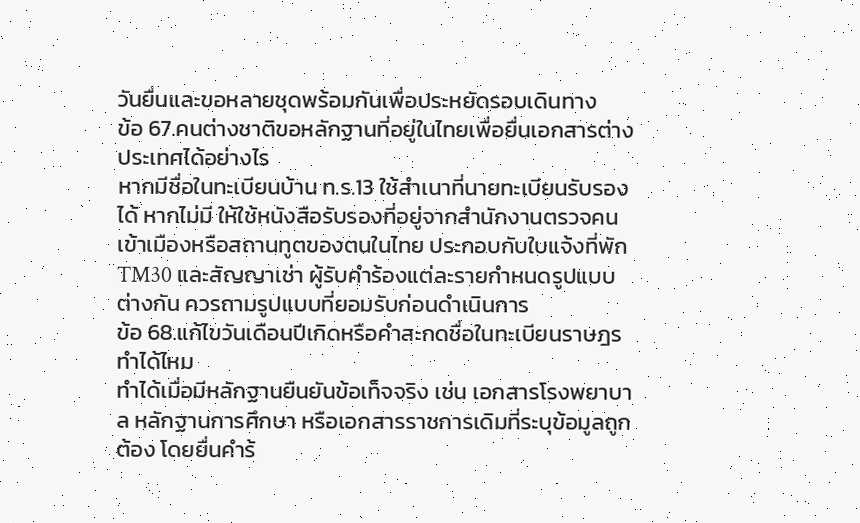วันยื่นและขอหลายชุดพร้อมกันเพื่อประหยัดรอบเดินทาง
ข้อ 67.คนต่างชาติขอหลักฐานที่อยู่ในไทยเพื่อยื่นเอกสารต่างประเทศได้อย่างไร
หากมีชื่อในทะเบียนบ้าน ท.ร.13 ใช้สำเนาที่นายทะเบียนรับรองได้ หากไม่มี ให้ใช้หนังสือรับรองที่อยู่จากสำนักงานตรวจคนเข้าเมืองหรือสถานทูตของตนในไทย ประกอบกับใบแจ้งที่พัก TM30 และสัญญาเช่า ผู้รับคำร้องแต่ละรายกำหนดรูปแบบต่างกัน ควรถามรูปแบบที่ยอมรับก่อนดำเนินการ
ข้อ 68.แก้ไขวันเดือนปีเกิดหรือคำสะกดชื่อในทะเบียนราษฎรทำได้ไหม
ทำได้เมื่อมีหลักฐานยืนยันข้อเท็จจริง เช่น เอกสารโรงพยาบาล หลักฐานการศึกษา หรือเอกสารราชการเดิมที่ระบุข้อมูลถูกต้อง โดยยื่นคำร้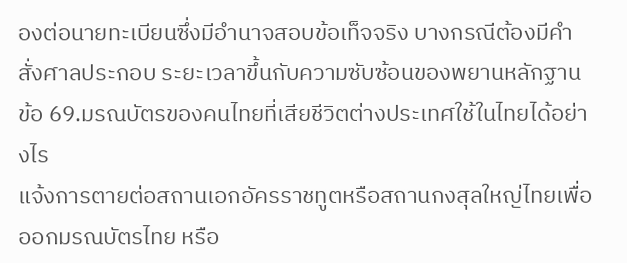องต่อนายทะเบียนซึ่งมีอำนาจสอบข้อเท็จจริง บางกรณีต้องมีคำสั่งศาลประกอบ ระยะเวลาขึ้นกับความซับซ้อนของพยานหลักฐาน
ข้อ 69.มรณบัตรของคนไทยที่เสียชีวิตต่างประเทศใช้ในไทยได้อย่างไร
แจ้งการตายต่อสถานเอกอัครราชทูตหรือสถานกงสุลใหญ่ไทยเพื่อออกมรณบัตรไทย หรือ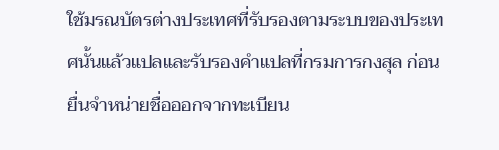ใช้มรณบัตรต่างประเทศที่รับรองตามระบบของประเทศนั้นแล้วแปลและรับรองคำแปลที่กรมการกงสุล ก่อนยื่นจำหน่ายชื่อออกจากทะเบียน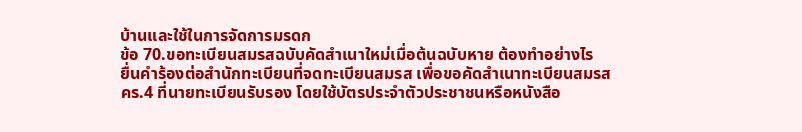บ้านและใช้ในการจัดการมรดก
ข้อ 70.ขอทะเบียนสมรสฉบับคัดสำเนาใหม่เมื่อต้นฉบับหาย ต้องทำอย่างไร
ยื่นคำร้องต่อสำนักทะเบียนที่จดทะเบียนสมรส เพื่อขอคัดสำเนาทะเบียนสมรส คร.4 ที่นายทะเบียนรับรอง โดยใช้บัตรประจำตัวประชาชนหรือหนังสือ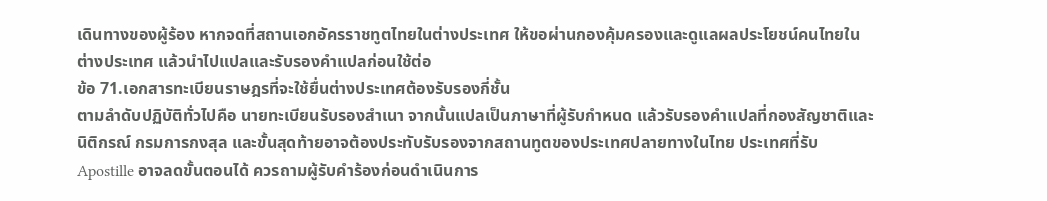เดินทางของผู้ร้อง หากจดที่สถานเอกอัครราชทูตไทยในต่างประเทศ ให้ขอผ่านกองคุ้มครองและดูแลผลประโยชน์คนไทยในต่างประเทศ แล้วนำไปแปลและรับรองคำแปลก่อนใช้ต่อ
ข้อ 71.เอกสารทะเบียนราษฎรที่จะใช้ยื่นต่างประเทศต้องรับรองกี่ชั้น
ตามลำดับปฏิบัติทั่วไปคือ นายทะเบียนรับรองสำเนา จากนั้นแปลเป็นภาษาที่ผู้รับกำหนด แล้วรับรองคำแปลที่กองสัญชาติและนิติกรณ์ กรมการกงสุล และขั้นสุดท้ายอาจต้องประทับรับรองจากสถานทูตของประเทศปลายทางในไทย ประเทศที่รับ Apostille อาจลดขั้นตอนได้ ควรถามผู้รับคำร้องก่อนดำเนินการ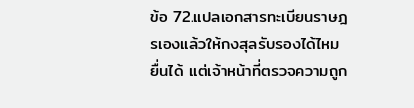ข้อ 72.แปลเอกสารทะเบียนราษฎรเองแล้วให้กงสุลรับรองได้ไหม
ยื่นได้ แต่เจ้าหน้าที่ตรวจความถูก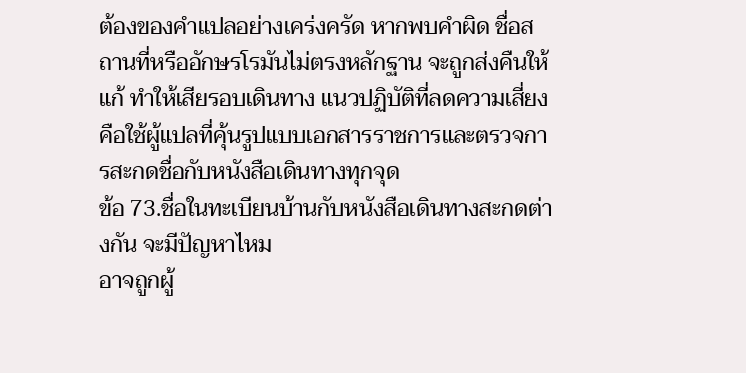ต้องของคำแปลอย่างเคร่งครัด หากพบคำผิด ชื่อสถานที่หรืออักษรโรมันไม่ตรงหลักฐาน จะถูกส่งคืนให้แก้ ทำให้เสียรอบเดินทาง แนวปฏิบัติที่ลดความเสี่ยงคือใช้ผู้แปลที่คุ้นรูปแบบเอกสารราชการและตรวจการสะกดชื่อกับหนังสือเดินทางทุกจุด
ข้อ 73.ชื่อในทะเบียนบ้านกับหนังสือเดินทางสะกดต่างกัน จะมีปัญหาไหม
อาจถูกผู้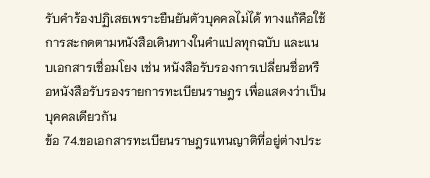รับคำร้องปฏิเสธเพราะยืนยันตัวบุคคลไม่ได้ ทางแก้คือใช้การสะกดตามหนังสือเดินทางในคำแปลทุกฉบับ และแนบเอกสารเชื่อมโยง เช่น หนังสือรับรองการเปลี่ยนชื่อหรือหนังสือรับรองรายการทะเบียนราษฎร เพื่อแสดงว่าเป็นบุคคลเดียวกัน
ข้อ 74.ขอเอกสารทะเบียนราษฎรแทนญาติที่อยู่ต่างประ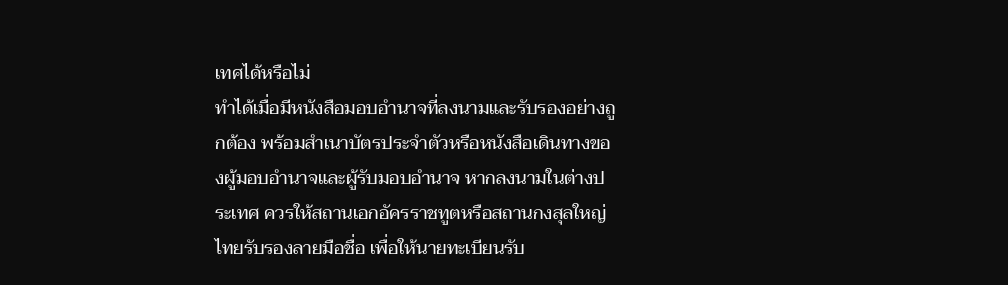เทศได้หรือไม่
ทำได้เมื่อมีหนังสือมอบอำนาจที่ลงนามและรับรองอย่างถูกต้อง พร้อมสำเนาบัตรประจำตัวหรือหนังสือเดินทางของผู้มอบอำนาจและผู้รับมอบอำนาจ หากลงนามในต่างประเทศ ควรให้สถานเอกอัครราชทูตหรือสถานกงสุลใหญ่ไทยรับรองลายมือชื่อ เพื่อให้นายทะเบียนรับ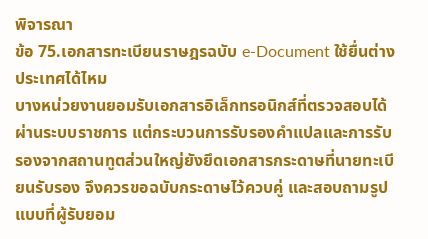พิจารณา
ข้อ 75.เอกสารทะเบียนราษฎรฉบับ e-Document ใช้ยื่นต่างประเทศได้ไหม
บางหน่วยงานยอมรับเอกสารอิเล็กทรอนิกส์ที่ตรวจสอบได้ผ่านระบบราชการ แต่กระบวนการรับรองคำแปลและการรับรองจากสถานทูตส่วนใหญ่ยังยึดเอกสารกระดาษที่นายทะเบียนรับรอง จึงควรขอฉบับกระดาษไว้ควบคู่ และสอบถามรูปแบบที่ผู้รับยอม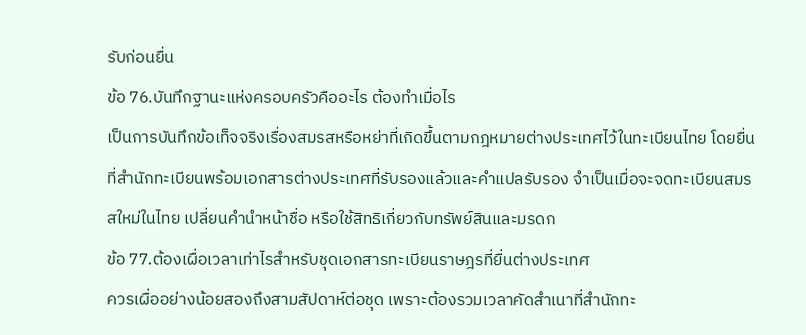รับก่อนยื่น
ข้อ 76.บันทึกฐานะแห่งครอบครัวคืออะไร ต้องทำเมื่อไร
เป็นการบันทึกข้อเท็จจริงเรื่องสมรสหรือหย่าที่เกิดขึ้นตามกฎหมายต่างประเทศไว้ในทะเบียนไทย โดยยื่นที่สำนักทะเบียนพร้อมเอกสารต่างประเทศที่รับรองแล้วและคำแปลรับรอง จำเป็นเมื่อจะจดทะเบียนสมรสใหม่ในไทย เปลี่ยนคำนำหน้าชื่อ หรือใช้สิทธิเกี่ยวกับทรัพย์สินและมรดก
ข้อ 77.ต้องเผื่อเวลาเท่าไรสำหรับชุดเอกสารทะเบียนราษฎรที่ยื่นต่างประเทศ
ควรเผื่ออย่างน้อยสองถึงสามสัปดาห์ต่อชุด เพราะต้องรวมเวลาคัดสำเนาที่สำนักทะ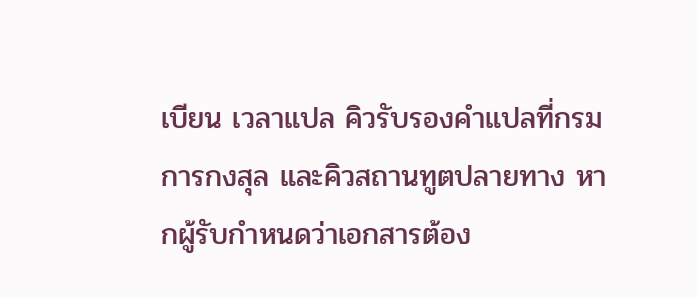เบียน เวลาแปล คิวรับรองคำแปลที่กรมการกงสุล และคิวสถานทูตปลายทาง หากผู้รับกำหนดว่าเอกสารต้อง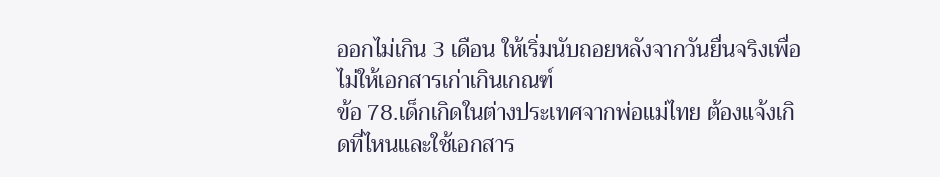ออกไม่เกิน 3 เดือน ให้เริ่มนับถอยหลังจากวันยื่นจริงเพื่อไม่ให้เอกสารเก่าเกินเกณฑ์
ข้อ 78.เด็กเกิดในต่างประเทศจากพ่อแม่ไทย ต้องแจ้งเกิดที่ไหนและใช้เอกสาร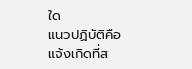ใด
แนวปฏิบัติคือแจ้งเกิดที่ส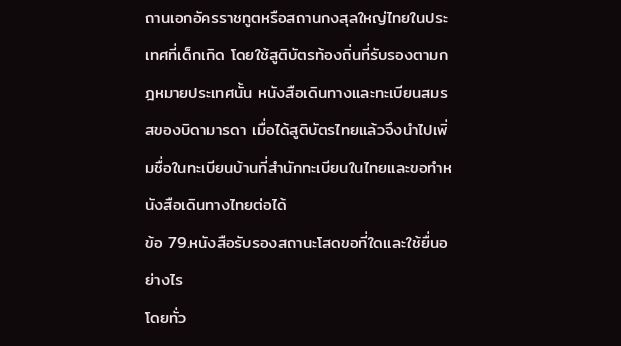ถานเอกอัครราชทูตหรือสถานกงสุลใหญ่ไทยในประเทศที่เด็กเกิด โดยใช้สูติบัตรท้องถิ่นที่รับรองตามกฎหมายประเทศนั้น หนังสือเดินทางและทะเบียนสมรสของบิดามารดา เมื่อได้สูติบัตรไทยแล้วจึงนำไปเพิ่มชื่อในทะเบียนบ้านที่สำนักทะเบียนในไทยและขอทำหนังสือเดินทางไทยต่อได้
ข้อ 79.หนังสือรับรองสถานะโสดขอที่ใดและใช้ยื่นอย่างไร
โดยทั่ว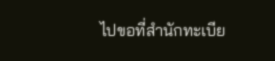ไปขอที่สำนักทะเบีย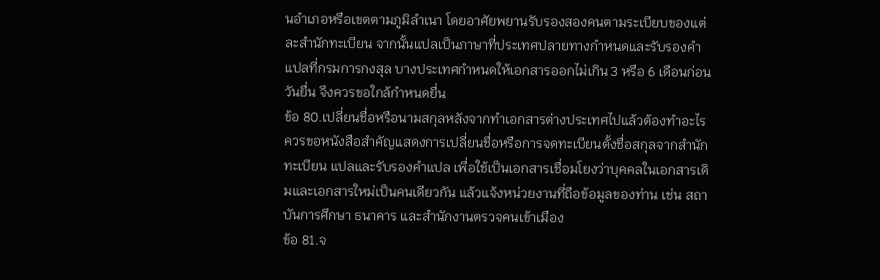นอำเภอหรือเขตตามภูมิลำเนา โดยอาศัยพยานรับรองสองคนตามระเบียบของแต่ละสำนักทะเบียน จากนั้นแปลเป็นภาษาที่ประเทศปลายทางกำหนดและรับรองคำแปลที่กรมการกงสุล บางประเทศกำหนดให้เอกสารออกไม่เกิน 3 หรือ 6 เดือนก่อนวันยื่น จึงควรขอใกล้กำหนดยื่น
ข้อ 80.เปลี่ยนชื่อหรือนามสกุลหลังจากทำเอกสารต่างประเทศไปแล้วต้องทำอะไร
ควรขอหนังสือสำคัญแสดงการเปลี่ยนชื่อหรือการจดทะเบียนตั้งชื่อสกุลจากสำนักทะเบียน แปลและรับรองคำแปล เพื่อใช้เป็นเอกสารเชื่อมโยงว่าบุคคลในเอกสารเดิมและเอกสารใหม่เป็นคนเดียวกัน แล้วแจ้งหน่วยงานที่ถือข้อมูลของท่าน เช่น สถาบันการศึกษา ธนาคาร และสำนักงานตรวจคนเข้าเมือง
ข้อ 81.จ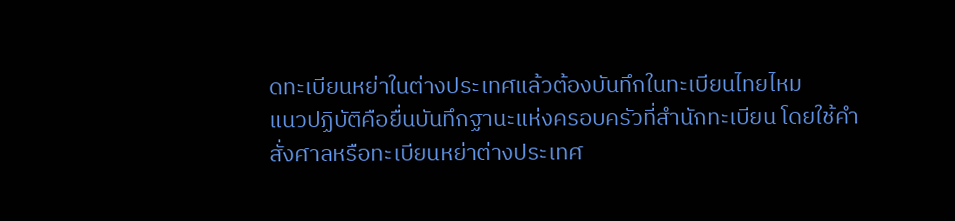ดทะเบียนหย่าในต่างประเทศแล้วต้องบันทึกในทะเบียนไทยไหม
แนวปฏิบัติคือยื่นบันทึกฐานะแห่งครอบครัวที่สำนักทะเบียน โดยใช้คำสั่งศาลหรือทะเบียนหย่าต่างประเทศ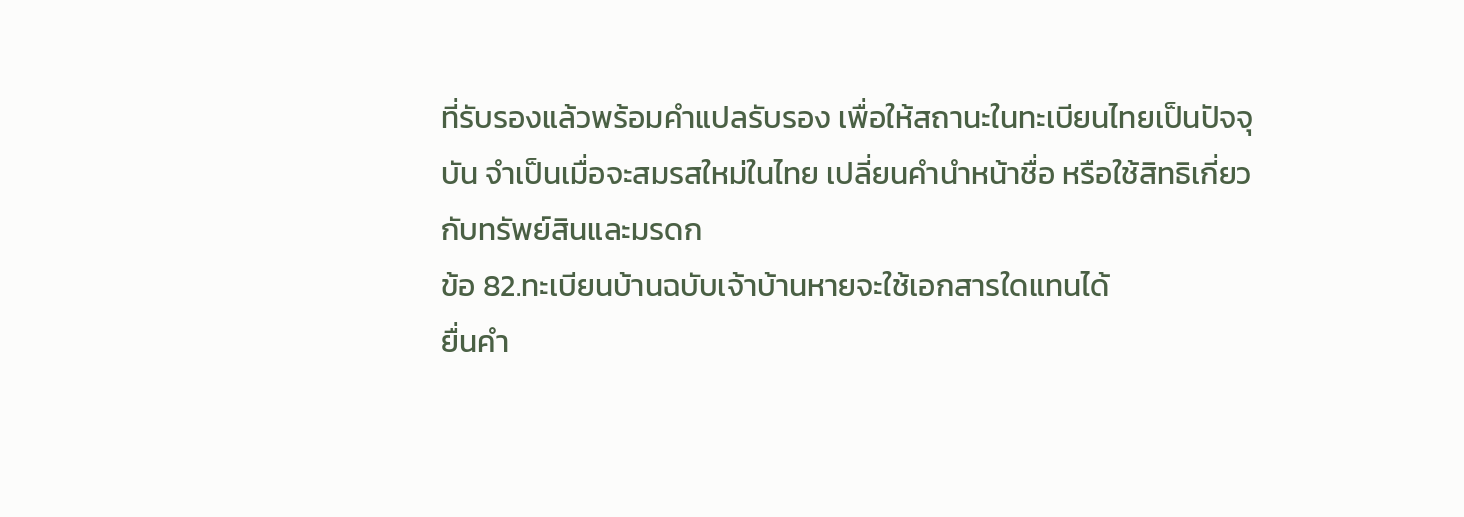ที่รับรองแล้วพร้อมคำแปลรับรอง เพื่อให้สถานะในทะเบียนไทยเป็นปัจจุบัน จำเป็นเมื่อจะสมรสใหม่ในไทย เปลี่ยนคำนำหน้าชื่อ หรือใช้สิทธิเกี่ยวกับทรัพย์สินและมรดก
ข้อ 82.ทะเบียนบ้านฉบับเจ้าบ้านหายจะใช้เอกสารใดแทนได้
ยื่นคำ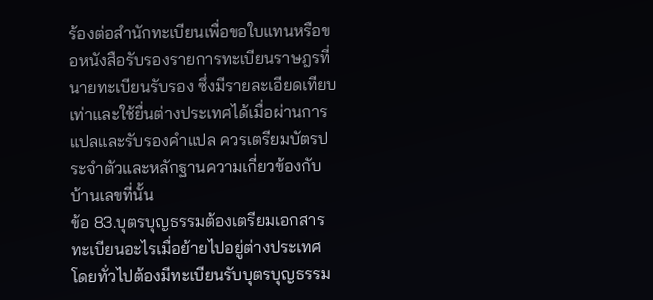ร้องต่อสำนักทะเบียนเพื่อขอใบแทนหรือขอหนังสือรับรองรายการทะเบียนราษฎรที่นายทะเบียนรับรอง ซึ่งมีรายละเอียดเทียบเท่าและใช้ยื่นต่างประเทศได้เมื่อผ่านการแปลและรับรองคำแปล ควรเตรียมบัตรประจำตัวและหลักฐานความเกี่ยวข้องกับบ้านเลขที่นั้น
ข้อ 83.บุตรบุญธรรมต้องเตรียมเอกสารทะเบียนอะไรเมื่อย้ายไปอยู่ต่างประเทศ
โดยทั่วไปต้องมีทะเบียนรับบุตรบุญธรรม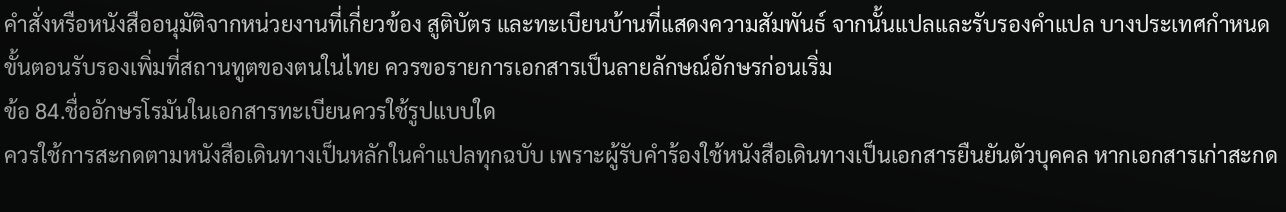คำสั่งหรือหนังสืออนุมัติจากหน่วยงานที่เกี่ยวข้อง สูติบัตร และทะเบียนบ้านที่แสดงความสัมพันธ์ จากนั้นแปลและรับรองคำแปล บางประเทศกำหนดขั้นตอนรับรองเพิ่มที่สถานทูตของตนในไทย ควรขอรายการเอกสารเป็นลายลักษณ์อักษรก่อนเริ่ม
ข้อ 84.ชื่ออักษรโรมันในเอกสารทะเบียนควรใช้รูปแบบใด
ควรใช้การสะกดตามหนังสือเดินทางเป็นหลักในคำแปลทุกฉบับ เพราะผู้รับคำร้องใช้หนังสือเดินทางเป็นเอกสารยืนยันตัวบุคคล หากเอกสารเก่าสะกด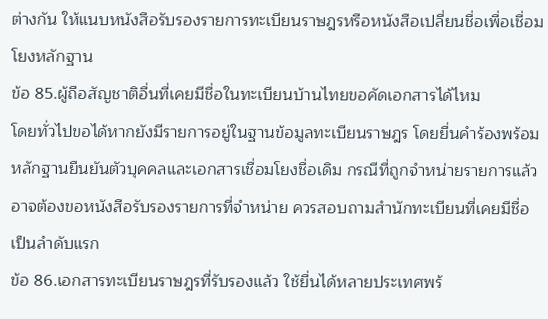ต่างกัน ให้แนบหนังสือรับรองรายการทะเบียนราษฎรหรือหนังสือเปลี่ยนชื่อเพื่อเชื่อมโยงหลักฐาน
ข้อ 85.ผู้ถือสัญชาติอื่นที่เคยมีชื่อในทะเบียนบ้านไทยขอคัดเอกสารได้ไหม
โดยทั่วไปขอได้หากยังมีรายการอยู่ในฐานข้อมูลทะเบียนราษฎร โดยยื่นคำร้องพร้อมหลักฐานยืนยันตัวบุคคลและเอกสารเชื่อมโยงชื่อเดิม กรณีที่ถูกจำหน่ายรายการแล้วอาจต้องขอหนังสือรับรองรายการที่จำหน่าย ควรสอบถามสำนักทะเบียนที่เคยมีชื่อเป็นลำดับแรก
ข้อ 86.เอกสารทะเบียนราษฎรที่รับรองแล้ว ใช้ยื่นได้หลายประเทศพร้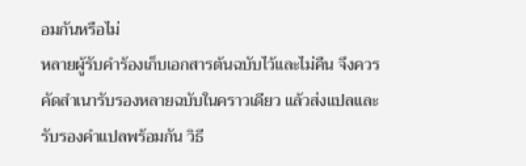อมกันหรือไม่
หลายผู้รับคำร้องเก็บเอกสารต้นฉบับไว้และไม่คืน จึงควรคัดสำเนารับรองหลายฉบับในคราวเดียว แล้วส่งแปลและรับรองคำแปลพร้อมกัน วิธี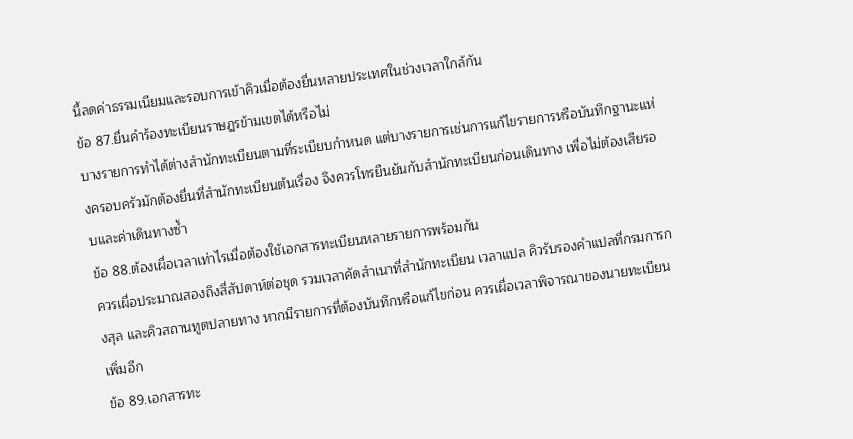นี้ลดค่าธรรมเนียมและรอบการเข้าคิวเมื่อต้องยื่นหลายประเทศในช่วงเวลาใกล้กัน
ข้อ 87.ยื่นคำร้องทะเบียนราษฎรข้ามเขตได้หรือไม่
บางรายการทำได้ต่างสำนักทะเบียนตามที่ระเบียบกำหนด แต่บางรายการเช่นการแก้ไขรายการหรือบันทึกฐานะแห่งครอบครัวมักต้องยื่นที่สำนักทะเบียนต้นเรื่อง จึงควรโทรยืนยันกับสำนักทะเบียนก่อนเดินทาง เพื่อไม่ต้องเสียรอบและค่าเดินทางซ้ำ
ข้อ 88.ต้องเผื่อเวลาเท่าไรเมื่อต้องใช้เอกสารทะเบียนหลายรายการพร้อมกัน
ควรเผื่อประมาณสองถึงสี่สัปดาห์ต่อชุด รวมเวลาคัดสำเนาที่สำนักทะเบียน เวลาแปล คิวรับรองคำแปลที่กรมการกงสุล และคิวสถานทูตปลายทาง หากมีรายการที่ต้องบันทึกหรือแก้ไขก่อน ควรเผื่อเวลาพิจารณาของนายทะเบียนเพิ่มอีก
ข้อ 89.เอกสารทะ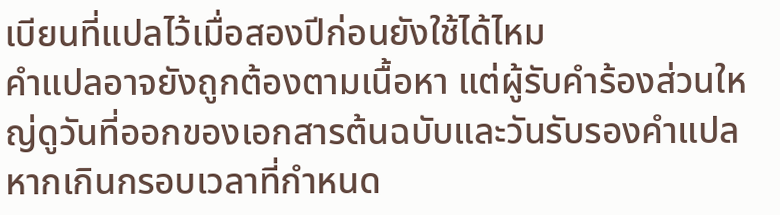เบียนที่แปลไว้เมื่อสองปีก่อนยังใช้ได้ไหม
คำแปลอาจยังถูกต้องตามเนื้อหา แต่ผู้รับคำร้องส่วนใหญ่ดูวันที่ออกของเอกสารต้นฉบับและวันรับรองคำแปล หากเกินกรอบเวลาที่กำหนด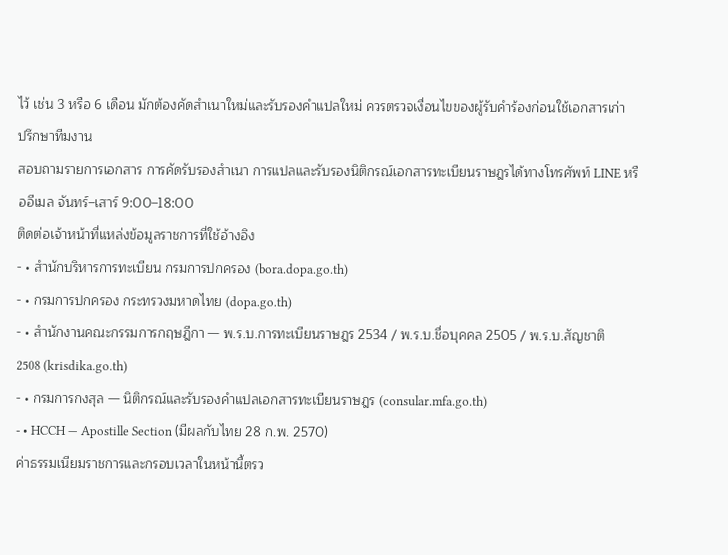ไว้ เช่น 3 หรือ 6 เดือน มักต้องคัดสำเนาใหม่และรับรองคำแปลใหม่ ควรตรวจเงื่อนไขของผู้รับคำร้องก่อนใช้เอกสารเก่า
ปรึกษาทีมงาน
สอบถามรายการเอกสาร การคัดรับรองสำเนา การแปลและรับรองนิติกรณ์เอกสารทะเบียนราษฎรได้ทางโทรศัพท์ LINE หรืออีเมล จันทร์–เสาร์ 9:00–18:00
ติดต่อเจ้าหน้าที่แหล่งข้อมูลราชการที่ใช้อ้างอิง
- • สำนักบริหารการทะเบียน กรมการปกครอง (bora.dopa.go.th)
- • กรมการปกครอง กระทรวงมหาดไทย (dopa.go.th)
- • สำนักงานคณะกรรมการกฤษฎีกา — พ.ร.บ.การทะเบียนราษฎร 2534 / พ.ร.บ.ชื่อบุคคล 2505 / พ.ร.บ.สัญชาติ 2508 (krisdika.go.th)
- • กรมการกงสุล — นิติกรณ์และรับรองคำแปลเอกสารทะเบียนราษฎร (consular.mfa.go.th)
- • HCCH — Apostille Section (มีผลกับไทย 28 ก.พ. 2570)
ค่าธรรมเนียมราชการและกรอบเวลาในหน้านี้ตรว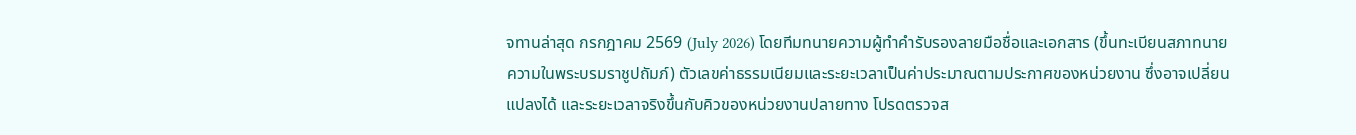จทานล่าสุด กรกฎาคม 2569 (July 2026) โดยทีมทนายความผู้ทำคำรับรองลายมือชื่อและเอกสาร (ขึ้นทะเบียนสภาทนายความในพระบรมราชูปถัมภ์) ตัวเลขค่าธรรมเนียมและระยะเวลาเป็นค่าประมาณตามประกาศของหน่วยงาน ซึ่งอาจเปลี่ยนแปลงได้ และระยะเวลาจริงขึ้นกับคิวของหน่วยงานปลายทาง โปรดตรวจส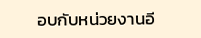อบกับหน่วยงานอี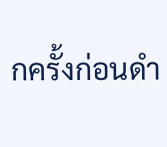กครั้งก่อนดำ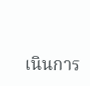เนินการ